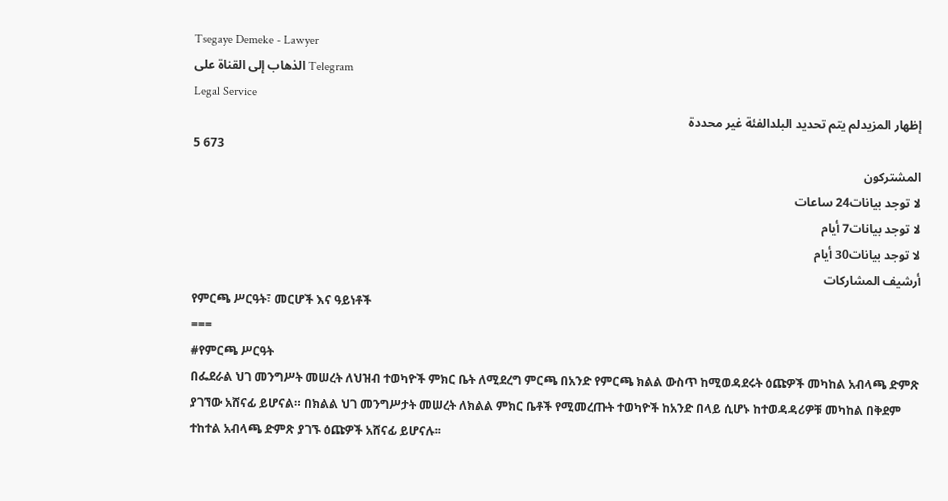Tsegaye Demeke - Lawyer
الذهاب إلى القناة على Telegram
Legal Service
إظهار المزيدلم يتم تحديد البلدالفئة غير محددة
5 673
المشتركون
لا توجد بيانات24 ساعات
لا توجد بيانات7 أيام
لا توجد بيانات30 أيام
أرشيف المشاركات
የምርጫ ሥርዓት፣ መርሆች እና ዓይነቶች
===
#የምርጫ ሥርዓት
በፌደራል ህገ መንግሥት መሠረት ለህዝብ ተወካዮች ምክር ቤት ለሚደረግ ምርጫ በአንድ የምርጫ ክልል ውስጥ ከሚወዳደሩት ዕጩዎች መካከል አብላጫ ድምጽ ያገኘው አሸናፊ ይሆናል። በክልል ህገ መንግሥታት መሠረት ለክልል ምክር ቤቶች የሚመረጡት ተወካዮች ከአንድ በላይ ሲሆኑ ከተወዳዳሪዎቹ መካከል በቅደም ተከተል አብላጫ ድምጽ ያገኙ ዕጩዎች አሸናፊ ይሆናሉ፡፡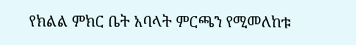የክልል ምክር ቤት አባላት ምርጫን የሚመለከቱ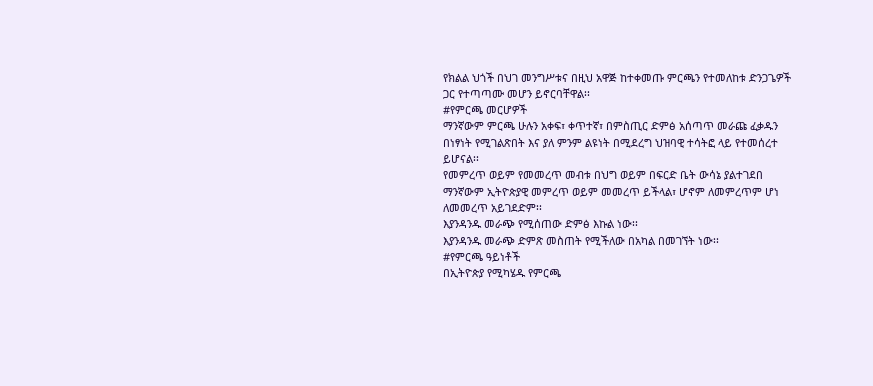የክልል ህጎች በህገ መንግሥቱና በዚህ አዋጅ ከተቀመጡ ምርጫን የተመለከቱ ድንጋጌዎች ጋር የተጣጣሙ መሆን ይኖርባቸዋል፡፡
#የምርጫ መርሆዎች
ማንኛውም ምርጫ ሁሉን አቀፍ፣ ቀጥተኛ፣ በምስጢር ድምፅ አሰጣጥ መራጩ ፈቃዱን በነፃነት የሚገልጽበት እና ያለ ምንም ልዩነት በሚደረግ ህዝባዊ ተሳትፎ ላይ የተመሰረተ ይሆናል፡፡
የመምረጥ ወይም የመመረጥ መብቱ በህግ ወይም በፍርድ ቤት ውሳኔ ያልተገደበ ማንኛውም ኢትዮጵያዊ መምረጥ ወይም መመረጥ ይችላል፣ ሆኖም ለመምረጥም ሆነ ለመመረጥ አይገደድም፡፡
እያንዳንዱ መራጭ የሚሰጠው ድምፅ እኩል ነው፡፡
እያንዳንዱ መራጭ ድምጽ መስጠት የሚችለው በአካል በመገኘት ነው፡፡
#የምርጫ ዓይነቶች
በኢትዮጵያ የሚካሄዱ የምርጫ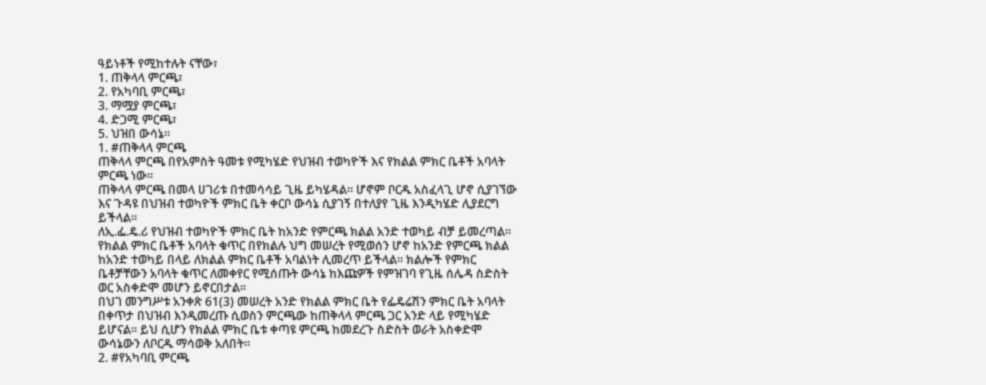ዓይነቶች የሚከተሉት ናቸው፣
1. ጠቅላላ ምርጫ፣
2. የአካባቢ ምርጫ፣
3. ማሟያ ምርጫ፣
4. ድጋሚ ምርጫ፣
5. ህዝበ ውሳኔ፡፡
1. #ጠቅላላ ምርጫ
ጠቅላላ ምርጫ በየአምስት ዓመቱ የሚካሄድ የህዝብ ተወካዮች እና የክልል ምክር ቤቶች አባላት ምርጫ ነው፡፡
ጠቅላላ ምርጫ በመላ ሀገሪቱ በተመሳሳይ ጊዜ ይካሄዳል፡፡ ሆኖም ቦርዱ አስፈላጊ ሆኖ ሲያገኘው እና ጉዳዩ በህዝብ ተወካዮች ምክር ቤት ቀርቦ ውሳኔ ሲያገኝ በተለያየ ጊዜ እንዲካሄድ ሊያደርግ ይችላል፡፡
ለኢ.ፌ.ዴ.ሪ የህዝብ ተወካዮች ምክር ቤት ከአንድ የምርጫ ክልል አንድ ተወካይ ብቻ ይመረጣል፡፡
የክልል ምክር ቤቶች አባላት ቁጥር በየክልሉ ህግ መሠረት የሚወሰን ሆኖ ከአንድ የምርጫ ክልል ከአንድ ተወካይ በላይ ለክልል ምክር ቤቶች አባልነት ሊመረጥ ይችላል፡፡ ክልሎች የምክር ቤቶቻቸውን አባላት ቁጥር ለመቀየር የሚሰጡት ውሳኔ ከእጩዎች የምዝገባ የጊዜ ሰሌዳ ስድስት ወር አስቀድሞ መሆን ይኖርበታል፡፡
በህገ መንግሥቱ አንቀጽ 61(3) መሠረት አንድ የክልል ምክር ቤት የፌዴሬሽን ምክር ቤት አባላት በቀጥታ በህዝብ እንዲመረጡ ሲወስን ምርጫው ከጠቅላላ ምርጫ ጋር አንድ ላይ የሚካሄድ ይሆናል፡፡ ይህ ሲሆን የክልል ምክር ቤቱ ቀጣዩ ምርጫ ከመደረጉ ስድስት ወራት አስቀድሞ ውሳኔውን ለቦርዱ ማሳወቅ አለበት።
2. #የአካባቢ ምርጫ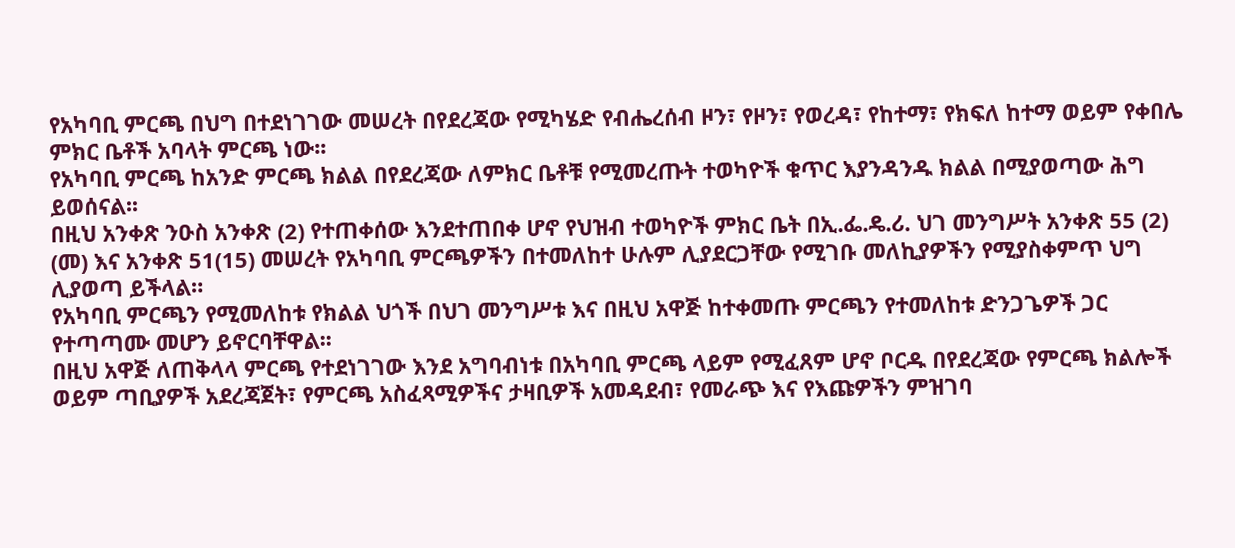የአካባቢ ምርጫ በህግ በተደነገገው መሠረት በየደረጃው የሚካሄድ የብሔረሰብ ዞን፣ የዞን፣ የወረዳ፣ የከተማ፣ የክፍለ ከተማ ወይም የቀበሌ ምክር ቤቶች አባላት ምርጫ ነው፡፡
የአካባቢ ምርጫ ከአንድ ምርጫ ክልል በየደረጃው ለምክር ቤቶቹ የሚመረጡት ተወካዮች ቁጥር እያንዳንዱ ክልል በሚያወጣው ሕግ ይወሰናል፡፡
በዚህ አንቀጽ ንዑስ አንቀጽ (2) የተጠቀሰው እንደተጠበቀ ሆኖ የህዝብ ተወካዮች ምክር ቤት በኢ.ፌ.ዴ.ሪ. ህገ መንግሥት አንቀጽ 55 (2) (መ) እና አንቀጽ 51(15) መሠረት የአካባቢ ምርጫዎችን በተመለከተ ሁሉም ሊያደርጋቸው የሚገቡ መለኪያዎችን የሚያስቀምጥ ህግ ሊያወጣ ይችላል።
የአካባቢ ምርጫን የሚመለከቱ የክልል ህጎች በህገ መንግሥቱ እና በዚህ አዋጅ ከተቀመጡ ምርጫን የተመለከቱ ድንጋጌዎች ጋር የተጣጣሙ መሆን ይኖርባቸዋል፡፡
በዚህ አዋጅ ለጠቅላላ ምርጫ የተደነገገው እንደ አግባብነቱ በአካባቢ ምርጫ ላይም የሚፈጸም ሆኖ ቦርዱ በየደረጃው የምርጫ ክልሎች ወይም ጣቢያዎች አደረጃጀት፣ የምርጫ አስፈጻሚዎችና ታዛቢዎች አመዳደብ፣ የመራጭ እና የእጩዎችን ምዝገባ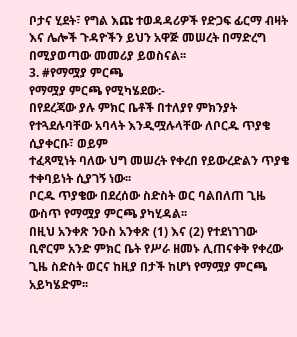ቦታና ሂደት፣ የግል እጩ ተወዳዳሪዎች የድጋፍ ፊርማ ብዛት እና ሌሎች ጉዳዮችን ይህን አዋጅ መሠረት በማድረግ በሚያወጣው መመሪያ ይወስናል፡፡
3. #የማሟያ ምርጫ
የማሟያ ምርጫ የሚካሄደው:-
በየደረጃው ያሉ ምክር ቤቶች በተለያየ ምክንያት የተጓደሉባቸው አባላት እንዲሟሉላቸው ለቦርዱ ጥያቄ ሲያቀርቡ፣ ወይም
ተፈጻሚነት ባለው ህግ መሠረት የቀረበ የይውረድልን ጥያቄ ተቀባይነት ሲያገኝ ነው፡፡
ቦርዱ ጥያቄው በደረሰው ስድስት ወር ባልበለጠ ጊዜ ውስጥ የማሟያ ምርጫ ያካሂዳል፡፡
በዚህ አንቀጽ ንዑስ አንቀጽ (1) እና (2) የተደነገገው ቢኖርም አንድ ምክር ቤት የሥራ ዘመኑ ሊጠናቀቅ የቀረው ጊዜ ስድስት ወርና ከዚያ በታች ከሆነ የማሟያ ምርጫ አይካሄድም፡፡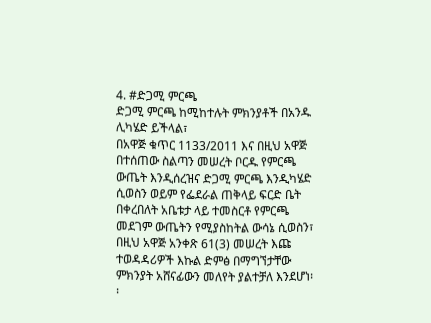4. #ድጋሚ ምርጫ
ድጋሚ ምርጫ ከሚከተሉት ምክንያቶች በአንዱ ሊካሄድ ይችላል፣
በአዋጅ ቁጥር 1133/2011 እና በዚህ አዋጅ በተሰጠው ስልጣን መሠረት ቦርዱ የምርጫ ውጤት እንዲሰረዝና ድጋሚ ምርጫ እንዲካሄድ ሲወስን ወይም የፌደራል ጠቅላይ ፍርድ ቤት በቀረበለት አቤቱታ ላይ ተመስርቶ የምርጫ መደገም ውጤትን የሚያስከትል ውሳኔ ሲወስን፣
በዚህ አዋጅ አንቀጽ 61(3) መሠረት እጩ ተወዳዳሪዎች እኩል ድምፅ በማግኘታቸው ምክንያት አሸናፊውን መለየት ያልተቻለ እንደሆነ፡፡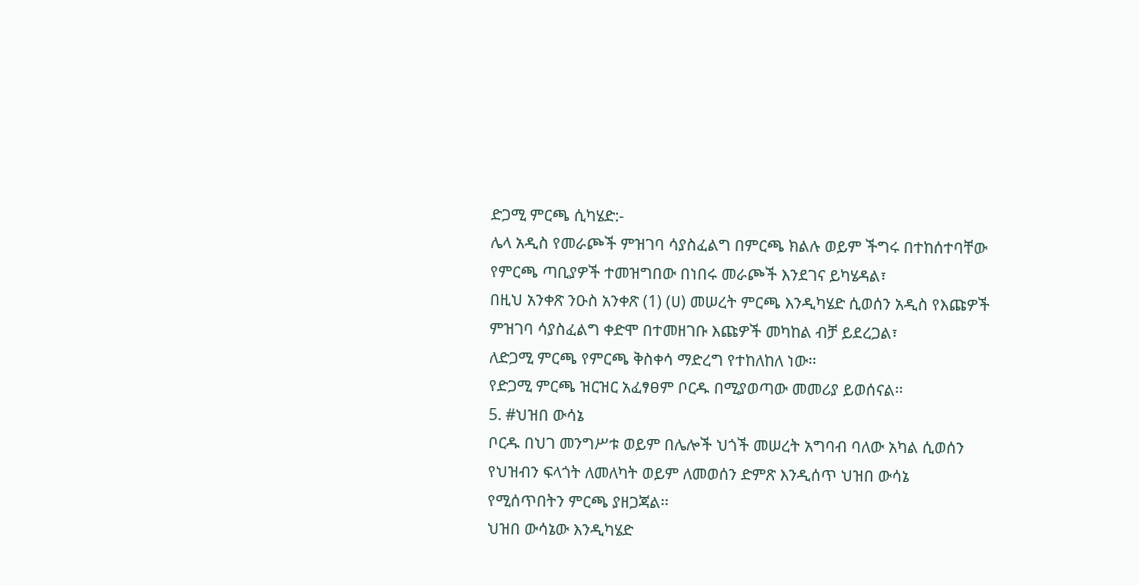ድጋሚ ምርጫ ሲካሄድ:-
ሌላ አዲስ የመራጮች ምዝገባ ሳያስፈልግ በምርጫ ክልሉ ወይም ችግሩ በተከሰተባቸው የምርጫ ጣቢያዎች ተመዝግበው በነበሩ መራጮች እንደገና ይካሄዳል፣
በዚህ አንቀጽ ንዑስ አንቀጽ (1) (ሀ) መሠረት ምርጫ እንዲካሄድ ሲወሰን አዲስ የእጩዎች ምዝገባ ሳያስፈልግ ቀድሞ በተመዘገቡ እጩዎች መካከል ብቻ ይደረጋል፣
ለድጋሚ ምርጫ የምርጫ ቅስቀሳ ማድረግ የተከለከለ ነው፡፡
የድጋሚ ምርጫ ዝርዝር አፈፃፀም ቦርዱ በሚያወጣው መመሪያ ይወሰናል፡፡
5. #ህዝበ ውሳኔ
ቦርዱ በህገ መንግሥቱ ወይም በሌሎች ህጎች መሠረት አግባብ ባለው አካል ሲወሰን የህዝብን ፍላጎት ለመለካት ወይም ለመወሰን ድምጽ እንዲሰጥ ህዝበ ውሳኔ የሚሰጥበትን ምርጫ ያዘጋጃል፡፡
ህዝበ ውሳኔው እንዲካሄድ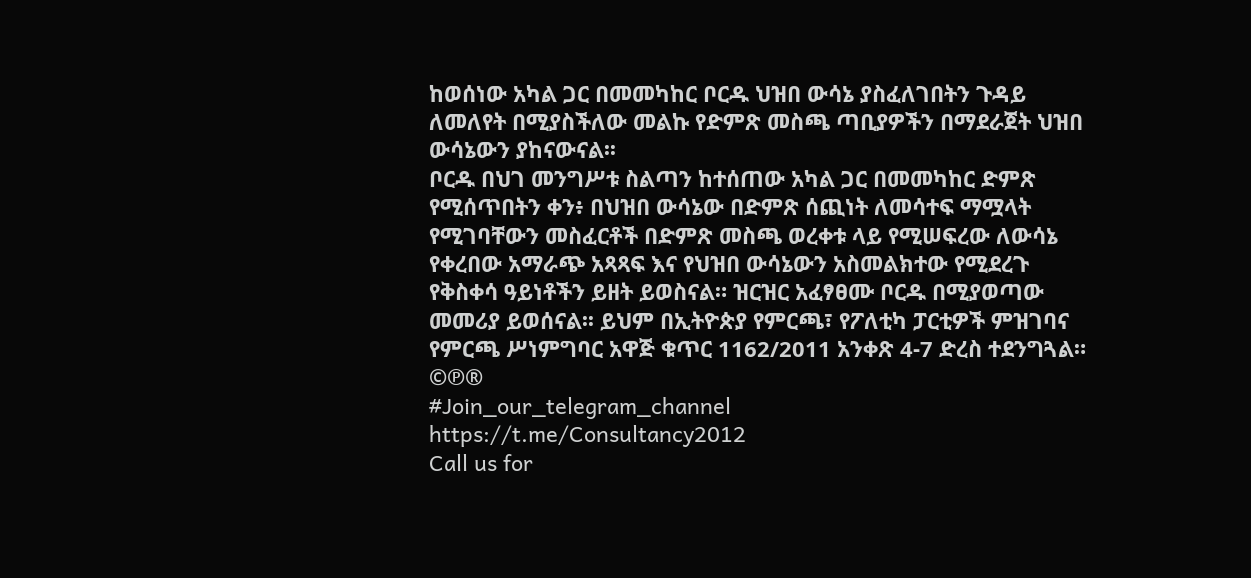ከወሰነው አካል ጋር በመመካከር ቦርዱ ህዝበ ውሳኔ ያስፈለገበትን ጉዳይ ለመለየት በሚያስችለው መልኩ የድምጽ መስጫ ጣቢያዎችን በማደራጀት ህዝበ ውሳኔውን ያከናውናል፡፡
ቦርዱ በህገ መንግሥቱ ስልጣን ከተሰጠው አካል ጋር በመመካከር ድምጽ የሚሰጥበትን ቀን፥ በህዝበ ውሳኔው በድምጽ ሰጪነት ለመሳተፍ ማሟላት የሚገባቸውን መስፈርቶች በድምጽ መስጫ ወረቀቱ ላይ የሚሠፍረው ለውሳኔ የቀረበው አማራጭ አጻጻፍ እና የህዝበ ውሳኔውን አስመልክተው የሚደረጉ የቅስቀሳ ዓይነቶችን ይዘት ይወስናል። ዝርዝር አፈፃፀሙ ቦርዱ በሚያወጣው መመሪያ ይወሰናል፡፡ ይህም በኢትዮጵያ የምርጫ፣ የፖለቲካ ፓርቲዎች ምዝገባና የምርጫ ሥነምግባር አዋጅ ቁጥር 1162/2011 አንቀጽ 4-7 ድረስ ተደንግጓል።
©℗®
#Join_our_telegram_channel
https://t.me/Consultancy2012
Call us for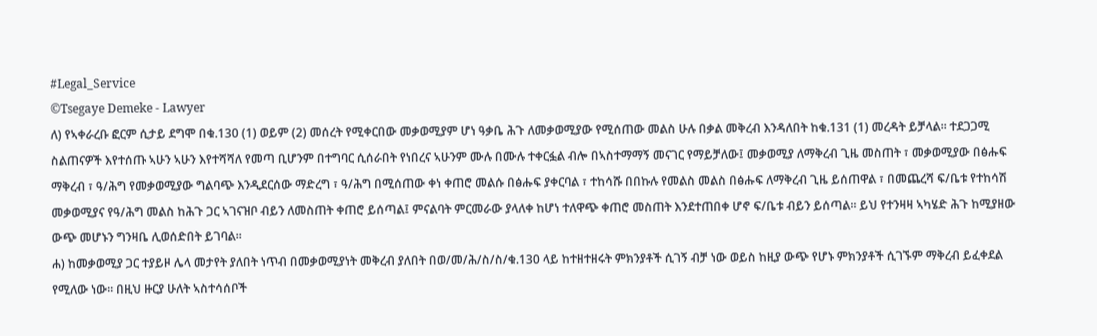#Legal_Service
©Tsegaye Demeke - Lawyer
ለ) የኣቀራረቡ ፎርም ሲታይ ደግሞ በቁ.130 (1) ወይም (2) መሰረት የሚቀርበው መቃወሚያም ሆነ ዓቃቤ ሕጉ ለመቃወሚያው የሚሰጠው መልስ ሁሉ በቃል መቅረብ እንዳለበት ከቁ.131 (1) መረዳት ይቻላል፡፡ ተደጋጋሚ ስልጠናዎች እየተሰጡ ኣሁን ኣሁን እየተሻሻለ የመጣ ቢሆንም በተግባር ሲሰራበት የነበረና ኣሁንም ሙሉ በሙሉ ተቀርፏል ብሎ በኣስተማማኝ መናገር የማይቻለው፤ መቃወሚያ ለማቅረብ ጊዜ መስጠት ፣ መቃወሚያው በፅሑፍ ማቅረብ ፣ ዓ/ሕግ የመቃወሚያው ግልባጭ እንዲደርሰው ማድረግ ፣ ዓ/ሕግ በሚሰጠው ቀነ ቀጠሮ መልሱ በፅሑፍ ያቀርባል ፣ ተከሳሹ በበኩሉ የመልስ መልስ በፅሑፍ ለማቅረብ ጊዜ ይሰጠዋል ፣ በመጨረሻ ፍ/ቤቱ የተከሳሽ መቃወሚያና የዓ/ሕግ መልስ ከሕጉ ጋር ኣገናዝቦ ብይን ለመስጠት ቀጠሮ ይሰጣል፤ ምናልባት ምርመራው ያላለቀ ከሆነ ተለዋጭ ቀጠሮ መስጠት እንደተጠበቀ ሆኖ ፍ/ቤቱ ብይን ይሰጣል፡፡ ይህ የተንዛዛ ኣካሄድ ሕጉ ከሚያዘው ውጭ መሆኑን ግንዛቤ ሊወሰድበት ይገባል፡፡
ሐ) ከመቃወሚያ ጋር ተያይዞ ሌላ መታየት ያለበት ነጥብ በመቃወሚያነት መቅረብ ያለበት በወ/መ/ሕ/ስ/ስ/ቁ.130 ላይ ከተዘተዘሩት ምክንያቶች ሲገኝ ብቻ ነው ወይስ ከዚያ ውጭ የሆኑ ምክንያቶች ሲገኙም ማቅረብ ይፈቀደል የሚለው ነው፡፡ በዚህ ዙርያ ሁለት ኣስተሳሰቦች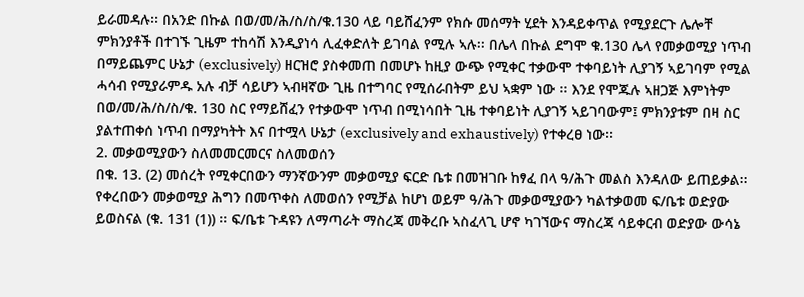ይራመዳሉ፡፡ በአንድ በኩል በወ/መ/ሕ/ስ/ስ/ቁ.130 ላይ ባይሸፈንም የክሱ መሰማት ሂደት እንዳይቀጥል የሚያደርጉ ሌሎቸ ምክንያቶች በተገኙ ጊዜም ተከሳሽ እንዲያነሳ ሊፈቀድለት ይገባል የሚሉ ኣሉ፡፡ በሌላ በኩል ደግሞ ቁ.130 ሌላ የመቃወሚያ ነጥብ በማይጨምር ሁኔታ (exclusively) ዘርዝሮ ያስቀመጠ በመሆኑ ከዚያ ውጭ የሚቀር ተቃውሞ ተቀባይነት ሊያገኝ ኣይገባም የሚል ሓሳብ የሚያራምዱ አሉ ብቻ ሳይሆን ኣብዛኛው ጊዜ በተግባር የሚሰራበትም ይህ ኣቋም ነው ፡፡ እንደ የሞጁሉ ኣዘጋጅ እምነትም በወ/መ/ሕ/ስ/ስ/ቁ. 130 ስር የማይሸፈን የተቃውሞ ነጥብ በሚነሳበት ጊዜ ተቀባይነት ሊያገኝ ኣይገባውም፤ ምክንያቱም በዛ ስር ያልተጠቀሰ ነጥብ በማያካትት እና በተሟላ ሁኔታ (exclusively and exhaustively) የተቀረፀ ነው፡፡
2. መቃወሚያውን ስለመመርመርና ስለመወሰን
በቁ. 13. (2) መሰረት የሚቀርበውን ማንኛውንም መቃወሚያ ፍርድ ቤቱ በመዝገቡ ከፃፈ በላ ዓ/ሕጉ መልስ እንዳለው ይጠይቃል፡፡ የቀረበውን መቃወሚያ ሕግን በመጥቀስ ለመወሰን የሚቻል ከሆነ ወይም ዓ/ሕጉ መቃወሚያውን ካልተቃወመ ፍ/ቤቱ ወድያው ይወስናል (ቁ. 131 (1)) ፡፡ ፍ/ቤቱ ጉዳዩን ለማጣራት ማስረጃ መቅረቡ ኣስፈላጊ ሆኖ ካገኘውና ማስረጃ ሳይቀርብ ወድያው ውሳኔ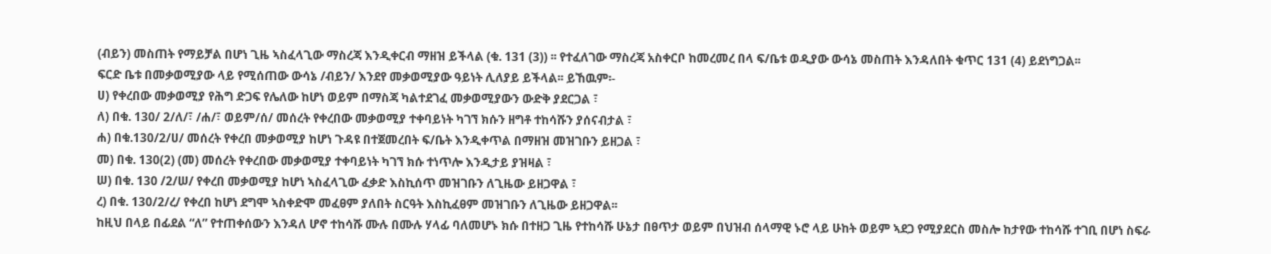(ብይን) መስጠት የማይቻል በሆነ ጊዜ ኣስፈላጊው ማስረጃ እንዲቀርብ ማዘዝ ይችላል (ቁ. 131 (3)) ፡፡ የተፈለገው ማስረጃ አስቀርቦ ከመረመረ በላ ፍ/ቤቱ ወዲያው ውሳኔ መስጠት እንዳለበት ቁጥር 131 (4) ይደነግጋል፡፡
ፍርድ ቤቱ በመቃወሚያው ላይ የሚሰጠው ውሳኔ /ብይን/ እንደየ መቃወሚያው ዓይነት ሊለያይ ይችላል፡፡ ይኸዉም፡-
ሀ) የቀረበው መቃወሚያ የሕግ ድጋፍ የሌለው ከሆነ ወይም በማስጃ ካልተደገፈ መቃወሚያውን ውድቅ ያደርጋል ፣
ለ) በቁ. 130/ 2/ለ/፣ /ሐ/፣ ወይም/ሰ/ መሰረት የቀረበው መቃወሚያ ተቀባይነት ካገኘ ክሱን ዘግቶ ተከሳሹን ያሰናብታል ፣
ሐ) በቁ.130/2/ሀ/ መሰረት የቀረበ መቃወሚያ ከሆነ ጉዳዩ በተጀመረበት ፍ/ቤት እንዲቀጥል በማዘዝ መዝገቡን ይዘጋል ፣
መ) በቁ. 130(2) (መ) መሰረት የቀረበው መቃወሚያ ተቀባይነት ካገኘ ክሱ ተነጥሎ እንዲታይ ያዝዛል ፣
ሠ) በቁ. 130 /2/ሠ/ የቀረበ መቃወሚያ ከሆነ ኣስፈላጊው ፈቃድ እስኪሰጥ መዝገቡን ለጊዜው ይዘጋዋል ፣
ረ) በቁ. 130/2/ረ/ የቀረበ ከሆነ ደግሞ ኣስቀድሞ መፈፀም ያለበት ስርዓት እስኪፈፀም መዝገቡን ለጊዜው ይዘጋዋል፡፡
ከዚህ በላይ በፊደል “ለ” የተጠቀሰውን እንዳለ ሆኖ ተከሳሹ ሙሉ በሙሉ ሃላፊ ባለመሆኑ ክሱ በተዘጋ ጊዜ የተከሳሹ ሁኔታ በፀጥታ ወይም በህዝብ ሰላማዊ ኑሮ ላይ ሁከት ወይም ኣደጋ የሚያደርስ መስሎ ከታየው ተከሳሹ ተገቢ በሆነ ስፍራ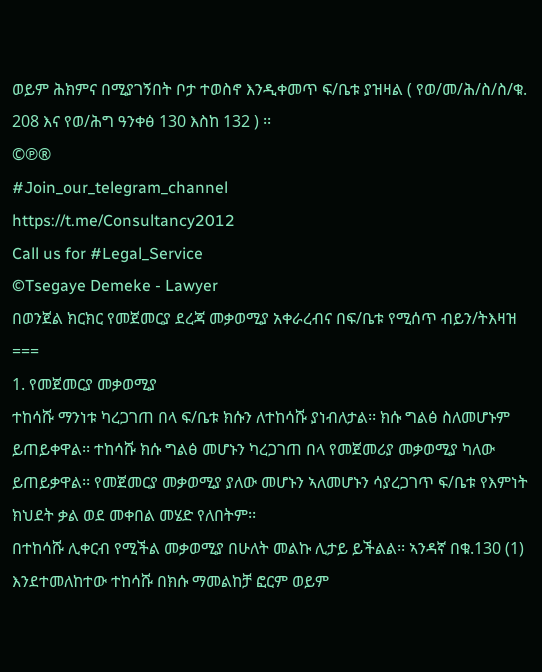ወይም ሕክምና በሚያገኝበት ቦታ ተወስኖ እንዲቀመጥ ፍ/ቤቱ ያዝዛል ( የወ/መ/ሕ/ስ/ስ/ቁ. 208 እና የወ/ሕግ ዓንቀፅ 130 እስከ 132 ) ፡፡
©℗®
#Join_our_telegram_channel
https://t.me/Consultancy2012
Call us for #Legal_Service
©Tsegaye Demeke - Lawyer
በወንጀል ክርክር የመጀመርያ ደረጃ መቃወሚያ አቀራረብና በፍ/ቤቱ የሚሰጥ ብይን/ትእዛዝ
===
1. የመጀመርያ መቃወሚያ
ተከሳሹ ማንነቱ ካረጋገጠ በላ ፍ/ቤቱ ክሱን ለተከሳሹ ያነብለታል፡፡ ክሱ ግልፅ ስለመሆኑም ይጠይቀዋል፡፡ ተከሳሹ ክሱ ግልፅ መሆኑን ካረጋገጠ በላ የመጀመሪያ መቃወሚያ ካለው ይጠይቃዋል፡፡ የመጀመርያ መቃወሚያ ያለው መሆኑን ኣለመሆኑን ሳያረጋገጥ ፍ/ቤቱ የእምነት ክህደት ቃል ወደ መቀበል መሄድ የለበትም፡፡
በተከሳሹ ሊቀርብ የሚችል መቃወሚያ በሁለት መልኩ ሊታይ ይችልል፡፡ ኣንዳኛ በቁ.130 (1) እንደተመለከተው ተከሳሹ በክሱ ማመልከቻ ፎርም ወይም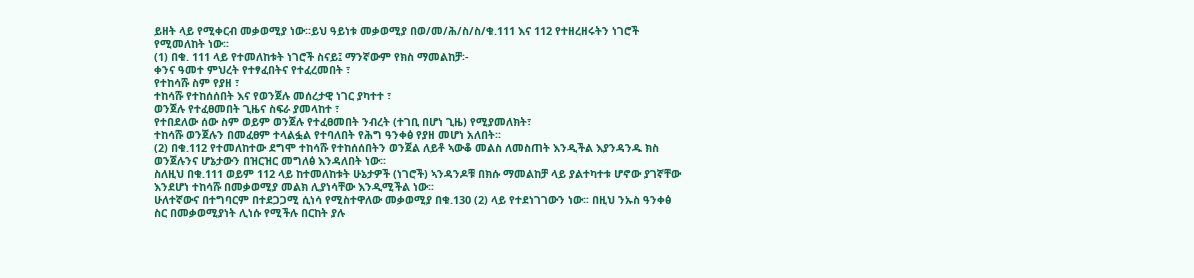ይዘት ላይ የሚቀርብ መቃወሚያ ነው፡፡ይህ ዓይነቱ መቃወሚያ በወ/መ/ሕ/ስ/ስ/ቁ.111 እና 112 የተዘረዘሩትን ነገሮች የሚመለከት ነው፡፡
(1) በቁ. 111 ላይ የተመለከቱት ነገሮች ስናይ፤ ማንኛውም የክስ ማመልከቻ፡-
ቀንና ዓመተ ምህረት የተፃፈበትና የተፈረመበት ፣
የተከሳሹ ስም የያዘ ፣
ተከሳሹ የተከሰሰበት እና የወንጀሉ መሰረታዊ ነገር ያካተተ ፣
ወንጀሉ የተፈፀመበት ጊዜና ስፍራ ያመላከተ ፣
የተበደለው ሰው ስም ወይም ወንጀሉ የተፈፀመበት ንብረት (ተገቢ በሆነ ጊዜ) የሚያመለክት፣
ተከሳሹ ወንጀሉን በመፈፀም ተላልፏል የተባለበት የሕግ ዓንቀፅ የያዘ መሆነ አለበት፡፡
(2) በቁ.112 የተመለከተው ደግሞ ተከሳሹ የተከሰሰበትን ወንጀል ለይቶ ኣውቆ መልስ ለመስጠት እንዲችል እያንዳንዱ ክስ ወንጀሉንና ሆኔታውን በዝርዝር መግለፅ እንዳለበት ነው፡፡
ስለዚህ በቁ.111 ወይም 112 ላይ ከተመለከቱት ሁኔታዎች (ነገሮች) ኣንዳንዶቹ በክሱ ማመልከቻ ላይ ያልተካተቱ ሆኖው ያገኛቸው እንደሆነ ተከሳሹ በመቃወሚያ መልክ ሊያነሳቸው እንዲሚችል ነው፡፡
ሁለተኛውና በተግባርም በተደጋጋሚ ሲነሳ የሚስተዋለው መቃወሚያ በቁ.130 (2) ላይ የተደነገገውን ነው፡፡ በዚህ ንኡስ ዓንቀፅ ስር በመቃወሚያነት ሊነሱ የሚችሉ በርከት ያሉ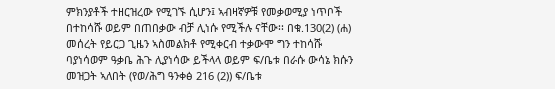ምክንያቶች ተዘርዝረው የሚገኙ ሲሆን፤ ኣብዛኛዎቹ የመቃወሚያ ነጥቦች በተከሳሹ ወይም በጠበቃው ብቻ ሊነሱ የሚችሉ ናቸው፡፡ በቁ.130(2) (ሐ) መሰረት የይርጋ ጊዜን ኣስመልክቶ የሚቀርብ ተቃውሞ ግን ተከሳሹ ባያነሳወም ዓቃቤ ሕጉ ሊያነሳው ይችላላ ወይም ፍ/ቤቱ በራሱ ውሳኔ ክሱን መዝጋት ኣለበት (የወ/ሕግ ዓንቀፅ 216 (2)) ፍ/ቤቱ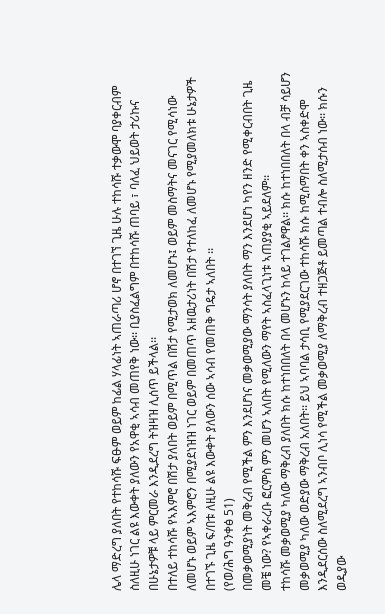ሌላ ማድረግ ያለበት የተከሳሹ ፍፁም ወይም ከፊል ሃላፊነት ኣጠራጣሪ ሆኖ በተገኘ ጊዜ ሁሉ ተከሳሹ ተቃውሞ ባያቀርብም ስለዚሁ ነገር ልዩ እውቀት ያለውን የአዋቂ ኣሳብ መጠየቅ ነው፡፡ ቢያስፈልግም በተከሳሹ ጠባይ ፣ ባለፈ ህይወት ታሪኩና በሁኔታዎቹ ላይ ምርመራ እንዲደረግ ትዝዛዝ ሊሰጥ ይችላል፡፡
በተለይ ተከሳሹ የኣእምሮ በሽታ ያለበት ወይም በሚጥል በሽታ የሚታወክ ለመሆኑ፤ ወይም መስማትና መናገር የሚሳነው ለመሆኑ ወይም ኣእምሮን በሚያደነዝዝ ነገር ወይም በመጠጥ አዘዉታሪነት በሽታ የተለከፈ ለመሆኑ የሚያመለክቱ ሁኔታዎች በተገኙ ጊዜ ፍ/በቱ ለዚሁ ልዩ እውቀት ያለውን ሰው ኣሳብ የመጠቅ ግዴታ ኣለበት ፡፡
(የወ/ሕግ ዓንቀፅ 51)
በመቃወሚያነት መቅረብ የሚችል ምን እንደሆነና መቃወሚያው ማንሳት ያለበት ማን እንደሆነ ካየን ዘንድ የሚቀርብበት ጊዜ መቼ ነው? የኣቀራረቡ ፎርምስ ምን መሆን ኣለበት የሚለውን ማየት ኣስፈላጊነቱ ኣጠያያቂ ኣይደለም፡፡
ተከሳሹ መቃወሚያ ካለው ማቅረብ ያለበት ክሱ ከተነበበለት በላ መሆኑን ከላይ ተገልፆዋል፡፡ ክሱ ከተነበበለት በላ ብቻ ሳይሆን መቃወሚያ ካለው ወድያው ማቅረብ አለበት፡፡ ይህ ኣባባል ታሳቢ የሚያደርገው ተከሳሹ ክሱ ከሚሰማበት ቀን ኣስቀድሞ እንዲደርሰው ስለሚደረግ ኣንብቦ ሊነሳ የሚችል መቃወሚያ ለማቅረብ ተዘጋጅቶ ይመጣል ተብሎ ስለሚታሰብ ነው፡፡ ክሱን ወዲያው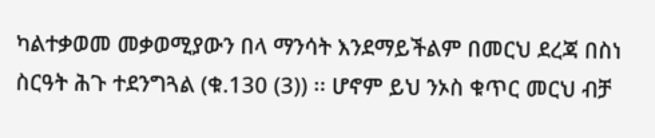ካልተቃወመ መቃወሚያውን በላ ማንሳት እንደማይችልም በመርህ ደረጃ በስነ ስርዓት ሕጉ ተደንግጓል (ቁ.130 (3)) ፡፡ ሆኖም ይህ ንኦስ ቁጥር መርህ ብቻ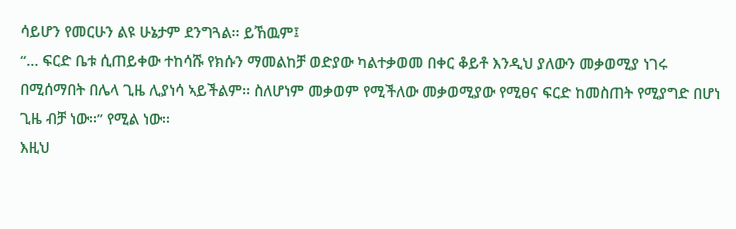ሳይሆን የመርሁን ልዩ ሁኔታም ደንግጓል፡፡ ይኸዉም፤
“… ፍርድ ቤቱ ሲጠይቀው ተከሳሹ የክሱን ማመልከቻ ወድያው ካልተቃወመ በቀር ቆይቶ እንዲህ ያለውን መቃወሚያ ነገሩ በሚሰማበት በሌላ ጊዜ ሊያነሳ ኣይችልም፡፡ ስለሆነም መቃወም የሚችለው መቃወሚያው የሚፀና ፍርድ ከመስጠት የሚያግድ በሆነ ጊዜ ብቻ ነው፡፡” የሚል ነው፡፡
እዚህ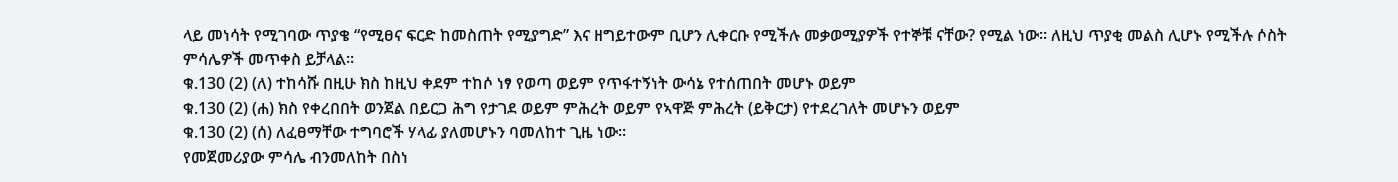ላይ መነሳት የሚገባው ጥያቄ “የሚፀና ፍርድ ከመስጠት የሚያግድ” እና ዘግይተውም ቢሆን ሊቀርቡ የሚችሉ መቃወሚያዎች የተኞቹ ናቸው? የሚል ነው፡፡ ለዚህ ጥያቂ መልስ ሊሆኑ የሚችሉ ሶስት ምሳሌዎች መጥቀስ ይቻላል፡፡
ቁ.130 (2) (ለ) ተከሳሹ በዚሁ ክስ ከዚህ ቀደም ተከሶ ነፃ የወጣ ወይም የጥፋተኝነት ውሳኔ የተሰጠበት መሆኑ ወይም
ቁ.130 (2) (ሐ) ክስ የቀረበበት ወንጀል በይርጋ ሕግ የታገደ ወይም ምሕረት ወይም የኣዋጅ ምሕረት (ይቅርታ) የተደረገለት መሆኑን ወይም
ቁ.130 (2) (ሰ) ለፈፀማቸው ተግባሮች ሃላፊ ያለመሆኑን ባመለከተ ጊዜ ነው፡፡
የመጀመሪያው ምሳሌ ብንመለከት በስነ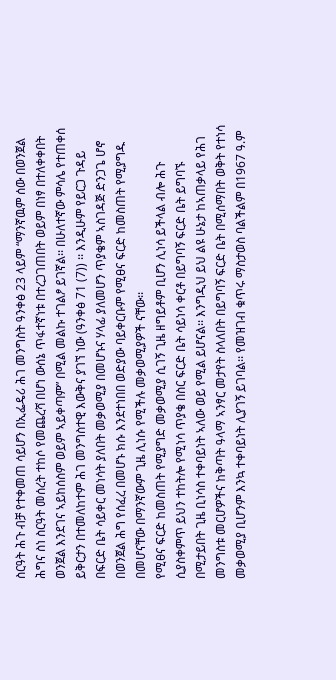ስርዓት ሕጉ ብቻ የተቀመጠ ሳይሆን በኢፌዴሪ ሕገ መንግስት ዓንቀፅ 23 ላይም “ማንኛዉም ሰው በወንጀል ሕግና ስነ ስርዓት መሰረት ተከሶ የመጨረሻ በሆነ ውሰኔ ጥፋተኛነቱ በተረጋገጠበት ወይም በነፃ በተለቀቀበት ወንጀል እንደገና ኣይከሰስም ወይም ኣይቀጣም” በሚል መልኩ ተገልፆ ይገኛል፡፡ በሁለተኛው ምሳሌ የተጠቀሰ ይቅርታን በተመለከተም ሕገ መንግስተዊ እውቅና ያገኘ ነው (ዓንቀፅ 71 (7)) ፡፡ እንዲሁም የይርጋ ጉዳይ በፍርድ ቤት ሳይቀር መነሳት ያለበት መቃወሚያ በመሆኑና ሃላፊ ያለመሆን ጥያቄም ኣስገዳጅ ድንጋጌ ሆኖ በወንጀል ሕግ የሰፈረ በመሆኑ ክሱ እንደተነበበ ወድያው ባይቀርቡም የሚፀና ፍርድ ከመስጠት የሚያግዱ በመሆናቸው በማንኛውም ጊዜ ሊነሱ የሚችሉ መቃወሚያዎች ናቸው፡፡
የሚፀና ፍርድ ከመስጠት የሚያግድ መቃወሚያ ሲገኝ ጊዜ ዘግይቶም ቢሆን ሊነሳ ይችላል ብሎ ሕጉ ሲያስቀምጥ ይህን ተከትሎ የሚነሳ ጥያቄ በስር ፍርድ ቤት ሳይነሳ ቀርቶ በይግባኝ ፍርድ ቤት ይግባኙ በሚታይበት ጊዜ ቢነሳስ ተቀባይነት ኣለው ወይ የሚል ይሆናል፡፡ እንግዲህ ይህ ልዩ ሁኔታ ከኣጠቃላይ የሕገ መንግስቱ መርሆዎችና ከቅጣት ዓላማ ኣንፃር መታየት ስላለበት በይግባኝ ፍርድ ቤት በሚሰማበት ወቅት የተነሳ መቃወሚያ ቢሆንም እንኳ ተቀባይነት ሊያገኝ ይገባል፡፡ የመዝገብ ቁጥሩ ማስታወስ ባልችልም በ1967 ዓ.ም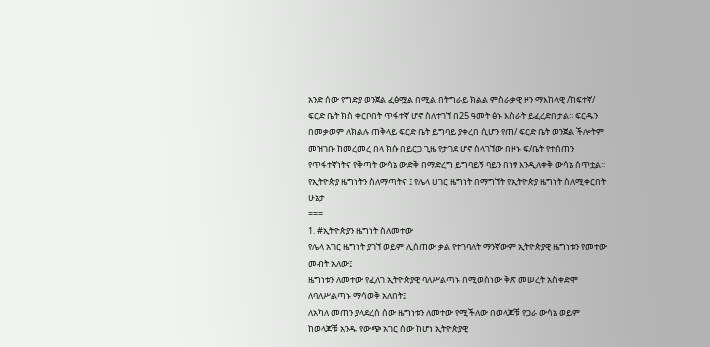አንድ ሰው የግድያ ወንጀል ፈፅሟል በሚል በትግራይ ክልል ምስራቃዊ ዞን ማእከላዊ /ከፍተኛ/ ፍርድ ቤት ክስ ቀርቦበት ጥፋተኛ ሆኖ ስለተገኘ በ25 ዓመት ፅኑ እስራት ይፈረድበታል፡፡ ፍርዱን በመቃወም ለክልሉ ጠቅላይ ፍርድ ቤት ይግባይ ያቀረበ ሲሆን የጠ/ ፍርድ ቤት ወንጀል ችሎትም መዝገቡ ከመረመረ በላ ክሱ በይርጋ ጊዜ የታገደ ሆኖ ስላገኘው በዞኑ ፍ/ቤት የተሰጠን የጥፋተኛነትና የቅጣት ውሳኔ ውድቅ በማድረግ ይግባይኝ ባይን በነፃ እንዲለቀቅ ውሳኔ ሰጥቷል፡፡
የኢትዮጵያ ዜግነትን ስለማጣትና ፤ የሌላ ሀገር ዜግነት በማግኘት የኢትዮጵያ ዜግነት ስለሚቀርበት ሁኔታ
===
1. #ኢትዮጵያን ዜግነት ስለመተው
የሌላ አገር ዜግነት ያገኘ ወይም ሊሰጠው ቃል የተገባለት ማንኛውም ኢትዮጵያዊ ዜግነቱን የመተው መብት አለው፤
ዜግነቱን ለመተው የፈለገ ኢትዮጵያዊ ባለሥልጣኑ በሚወስነው ቅጽ መሠረት አስቀድሞ ለባለሥልጣኑ ማሳወቅ አለበት፤
ለአካለ መጠን ያላደረሰ ሰው ዜግነቱን ለመተው የሚችለው በወላጆቹ የጋራ ውሳኔ ወይም ከወላጆቹ አንዱ የውጭ አገር ሰው ከሆነ ኢትዮጵያዊ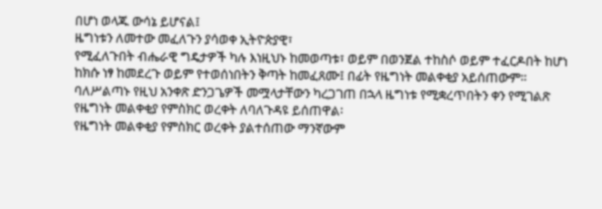በሆነ ወላጁ ውሳኔ ይሆናል፤
ዜግነቱን ለመተው መፈለጉን ያሳወቀ ኢትዮጵያዊ፣
የሚፈለጉበት ብሔራዊ ግዴታዎች ካሉ እነዚህኑ ከመወጣቱ፣ ወይም በወንጀል ተከስሶ ወይም ተፈርዶበት ከሆነ ከክሱ ነፃ ከመደረጉ ወይም የተወሰነበትን ቅጣት ከመፈጸሙ፤ በፊት የዜግነት መልቀቂያ አይሰጠውም።
ባለሥልጣኑ የዚህ አንቀጽ ድንጋጌዎች መሟላታቸውን ካረጋገጠ በኋላ ዜግነቱ የሚቋረጥበትን ቀን የሚገልጽ የዜግነት መልቀቂያ የምስክር ወረቀት ለባለጉዳዩ ይሰጠዋል፡
የዜግነት መልቀቂያ የምስክር ወረቀት ያልተሰጠው ማንኛውም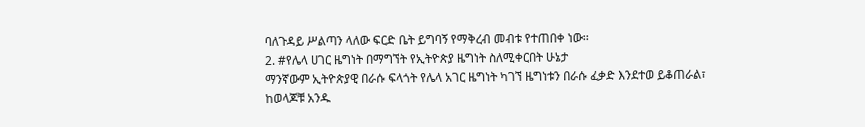ባለጉዳይ ሥልጣን ላለው ፍርድ ቤት ይግባኝ የማቅረብ መብቱ የተጠበቀ ነው፡፡
2. #የሌላ ሀገር ዜግነት በማግኘት የኢትዮጵያ ዜግነት ስለሚቀርበት ሁኔታ
ማንኛውም ኢትዮጵያዊ በራሱ ፍላጎት የሌላ አገር ዜግነት ካገኘ ዜግነቱን በራሱ ፈቃድ እንደተወ ይቆጠራል፣
ከወላጆቹ አንዱ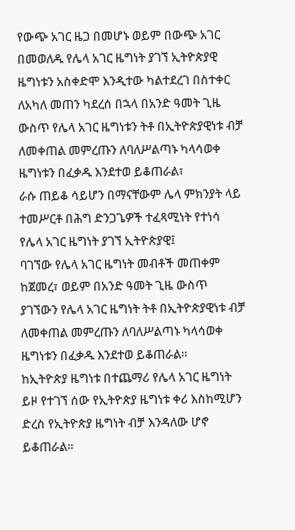የውጭ አገር ዜጋ በመሆኑ ወይም በውጭ አገር በመወለዱ የሌላ አገር ዜግነት ያገኘ ኢትዮጵያዊ ዜግነቱን አስቀድሞ እንዲተው ካልተደረገ በስተቀር ለአካለ መጠን ካደረሰ በኋላ በአንድ ዓመት ጊዜ ውስጥ የሌላ አገር ዜግነቱን ትቶ በኢትዮጵያዊነቱ ብቻ ለመቀጠል መምረጡን ለባለሥልጣኑ ካላሳወቀ ዜግነቱን በፈቃዱ እንደተወ ይቆጠራል፣
ራሱ ጠይቆ ሳይሆን በማናቸውም ሌላ ምክንያት ላይ ተመሥርቶ በሕግ ድንጋጌዎች ተፈጻሚነት የተነሳ የሌላ አገር ዜግነት ያገኘ ኢትዮጵያዊ፤
ባገኘው የሌላ አገር ዜግነት መብቶች መጠቀም ከጀመረ፣ ወይም በአንድ ዓመት ጊዜ ውስጥ ያገኘውን የሌላ አገር ዜግነት ትቶ በኢትዮጵያዊነቱ ብቻ ለመቀጠል መምረጡን ለባለሥልጣኑ ካላሳወቀ ዜግነቱን በፈቃዱ እንደተወ ይቆጠራል።
ከኢትዮጵያ ዜግነቱ በተጨማሪ የሌላ አገር ዜግነት ይዞ የተገኘ ሰው የኢትዮጵያ ዜግነቱ ቀሪ እስከሚሆን ድረስ የኢትዮጵያ ዜግነት ብቻ እንዳለው ሆኖ ይቆጠራል፡፡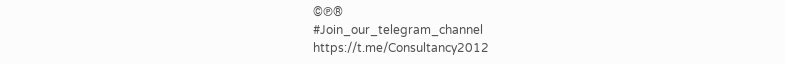©℗®
#Join_our_telegram_channel
https://t.me/Consultancy2012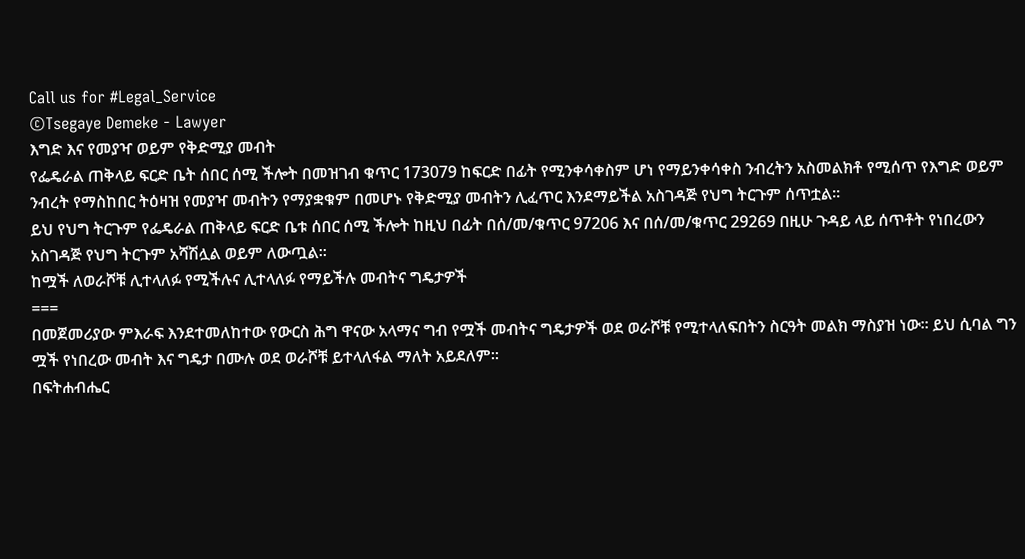Call us for #Legal_Service
©Tsegaye Demeke - Lawyer
እግድ እና የመያዣ ወይም የቅድሚያ መብት
የፌዴራል ጠቅላይ ፍርድ ቤት ሰበር ሰሚ ችሎት በመዝገብ ቁጥር 173079 ከፍርድ በፊት የሚንቀሳቀስም ሆነ የማይንቀሳቀስ ንብረትን አስመልክቶ የሚሰጥ የእግድ ወይም ንብረት የማስከበር ትዕዛዝ የመያዣ መብትን የማያቋቁም በመሆኑ የቅድሚያ መብትን ሊፈጥር እንደማይችል አስገዳጅ የህግ ትርጉም ሰጥቷል፡፡
ይህ የህግ ትርጉም የፌዴራል ጠቅላይ ፍርድ ቤቱ ሰበር ሰሚ ችሎት ከዚህ በፊት በሰ/መ/ቁጥር 97206 እና በሰ/መ/ቁጥር 29269 በዚሁ ጉዳይ ላይ ሰጥቶት የነበረውን አስገዳጅ የህግ ትርጉም አሻሽሏል ወይም ለውጧል፡፡
ከሟች ለወራሾቹ ሊተላለፉ የሚችሉና ሊተላለፉ የማይችሉ መብትና ግዴታዎች
===
በመጀመሪያው ምእራፍ እንደተመለከተው የውርስ ሕግ ዋናው አላማና ግብ የሟች መብትና ግዴታዎች ወደ ወራሾቹ የሚተላለፍበትን ስርዓት መልክ ማስያዝ ነው፡፡ ይህ ሲባል ግን ሟች የነበረው መብት እና ግዴታ በሙሉ ወደ ወራሾቹ ይተላለፋል ማለት አይደለም፡፡
በፍትሐብሔር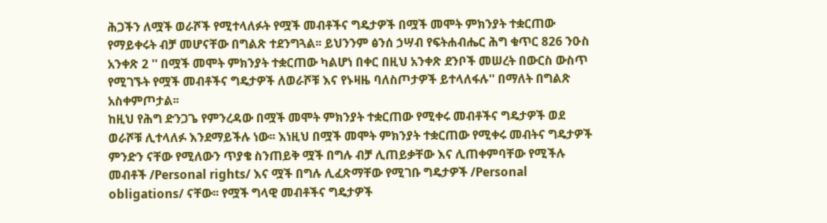ሕጋችን ለሟች ወራሾች የሚተላለፉት የሟች መብቶችና ግዴታዎች በሟች መሞት ምክንያት ተቋርጠው የማይቀሩት ብቻ መሆናቸው በግልጽ ተደንግጓል፡፡ ይህንንም ፅንሰ ኃሣብ የፍትሐብሔር ሕግ ቁጥር 826 ንዑስ አንቀጽ 2 '' በሟች መሞት ምክንያት ተቋርጠው ካልሆነ በቀር በዚህ አንቀጽ ደንቦች መሠረት በውርስ ውስጥ የሚገኙት የሟች መብቶችና ግዴታዎች ለወራሾቹ እና የኑዛዜ ባለስጦታዎች ይተላለፋሉ'' በማለት በግልጽ አስቀምጦታል፡፡
ከዚህ የሕግ ድንጋጌ የምንረዳው በሟች መሞት ምክንያት ተቋርጠው የሚቀሩ መብቶችና ግዴታዎች ወደ ወራሾቹ ሊተላለፉ እንደማይችሉ ነው፡፡ እነዚህ በሟች መሞት ምክንያት ተቋርጠው የሚቀሩ መብትና ግዴታዎች ምንድን ናቸው የሚለውን ጥያቄ ስንጠይቅ ሟች በግሉ ብቻ ሊጠይቃቸው እና ሊጠቀምባቸው የሚችሉ መብቶች /Personal rights/ እና ሟች በግሉ ሊፈጽማቸው የሚገቡ ግዴታዎች /Personal obligations/ ናቸው፡፡ የሟች ግላዊ መብቶችና ግዴታዎች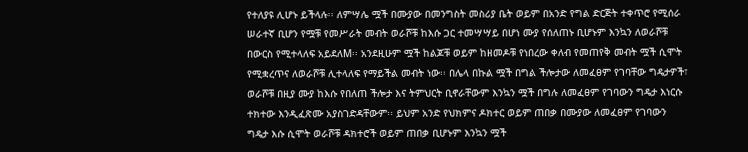የተለያዩ ሊሆኑ ይችላሉ፡፡ ለምሣሌ ሟች በሙያው በመንግስት መስሪያ ቤት ወይም በአንድ የግል ድርጅት ተቀጥሮ የሚሰራ ሠራተኛ ቢሆን የሟቹ የመሥራት መብት ወራሾቹ ከእሱ ጋር ተመሣሣይ በሆነ ሙያ የሰለጠኑ ቢሆኑም እንኳን ለወራሾቹ በውርስ የሚተላለፍ አይደለM፡፡ አንደዚሁም ሟች ከልጆቹ ወይም ከዘመዶቹ የነበረው ቀለብ የመጠየቅ መብት ሟች ሲሞት የሚቋረጥና ለወራሾቹ ሊተላለፍ የማይችል መብት ነው፡፡ በሌላ በኩል ሟች በግል ችሎታው ለመፈፀም የገባቸው ግዴታዎች፣ ወራሾቹ በዚያ ሙያ ከእሱ የበለጠ ችሎታ እና ትምህርት ቢኖራቸውም እንኳን ሟች በግሉ ለመፈፀም የገባውን ግዴታ እነርሱ ተክተው እንዲፈጽሙ አያስገድዳቸውም፡፡ ይህም አንድ የህክምና ዶክተር ወይም ጠበቃ በሙያው ለመፈፀም የገባውን ግዴታ እሱ ሲሞት ወራሾቹ ዳክተሮች ወይም ጠበቃ ቢሆኑም እንኳን ሟች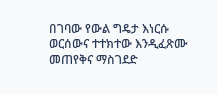በገባው የውል ግዴታ እነርሱ ወርሰውና ተተክተው እንዲፈጽሙ መጠየቅና ማስገደድ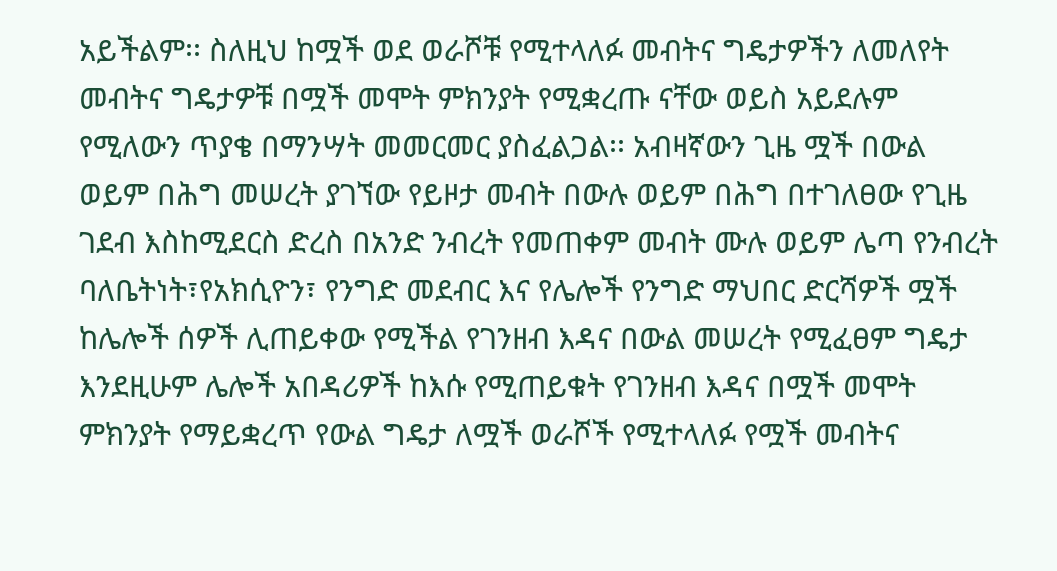አይችልም፡፡ ስለዚህ ከሟች ወደ ወራሾቹ የሚተላለፉ መብትና ግዴታዎችን ለመለየት መብትና ግዴታዎቹ በሟች መሞት ምክንያት የሚቋረጡ ናቸው ወይስ አይደሉም የሚለውን ጥያቄ በማንሣት መመርመር ያስፈልጋል፡፡ አብዛኛውን ጊዜ ሟች በውል ወይም በሕግ መሠረት ያገኘው የይዞታ መብት በውሉ ወይም በሕግ በተገለፀው የጊዜ ገደብ እስከሚደርስ ድረስ በአንድ ንብረት የመጠቀም መብት ሙሉ ወይም ሌጣ የንብረት ባለቤትነት፣የአክሲዮን፣ የንግድ መደብር እና የሌሎች የንግድ ማህበር ድርሻዎች ሟች ከሌሎች ሰዎች ሊጠይቀው የሚችል የገንዘብ እዳና በውል መሠረት የሚፈፀም ግዴታ እንደዚሁም ሌሎች አበዳሪዎች ከእሱ የሚጠይቁት የገንዘብ እዳና በሟች መሞት ምክንያት የማይቋረጥ የውል ግዴታ ለሟች ወራሾች የሚተላለፉ የሟች መብትና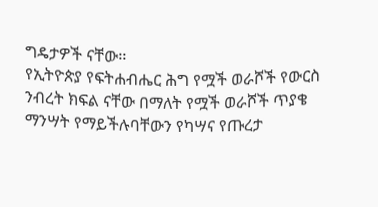ግዴታዎች ናቸው፡፡
የኢትዮጵያ የፍትሐብሔር ሕግ የሟች ወራሾች የውርስ ንብረት ክፍል ናቸው በማለት የሟች ወራሾች ጥያቄ ማንሣት የማይችሉባቸውን የካሣና የጡረታ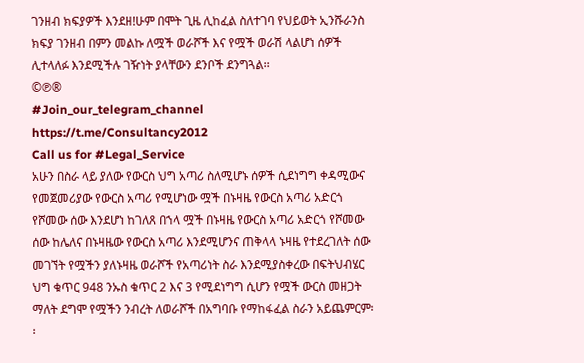ገንዘብ ክፍያዎች እንደዘ!ሁም በሞት ጊዜ ሊከፈል ስለተገባ የህይወት ኢንሹራንስ ክፍያ ገንዘብ በምን መልኩ ለሟች ወራሾች እና የሟች ወራሽ ላልሆነ ሰዎች ሊተላለፉ እንደሚችሉ ገዥነት ያላቸውን ደንቦች ደንግጓል፡፡
©℗®
#Join_our_telegram_channel
https://t.me/Consultancy2012
Call us for #Legal_Service
አሁን በስራ ላይ ያለው የውርስ ህግ አጣሪ ስለሚሆኑ ሰዎች ሲደነግግ ቀዳሚውና የመጀመሪያው የውርስ አጣሪ የሚሆነው ሟች በኑዛዜ የውርስ አጣሪ አድርጎ የሾመው ሰው እንደሆነ ከገለጸ በኀላ ሟች በኑዛዜ የውርስ አጣሪ አድርጎ የሾመው ሰው ከሌለና በኑዛዜው የውርስ አጣሪ እንደሚሆንና ጠቅላላ ኑዛዜ የተደረገለት ሰው መገኘት የሟችን ያለኑዛዜ ወራሾች የአጣሪነት ስራ እንደሚያስቀረው በፍትህብሄር ህግ ቁጥር 948 ንኡስ ቁጥር 2 እና 3 የሚደነግግ ሲሆን የሟች ውርስ መዘጋት ማለት ደግሞ የሟችን ንብረት ለወራሾች በአግባቡ የማከፋፈል ስራን አይጨምርም፡፡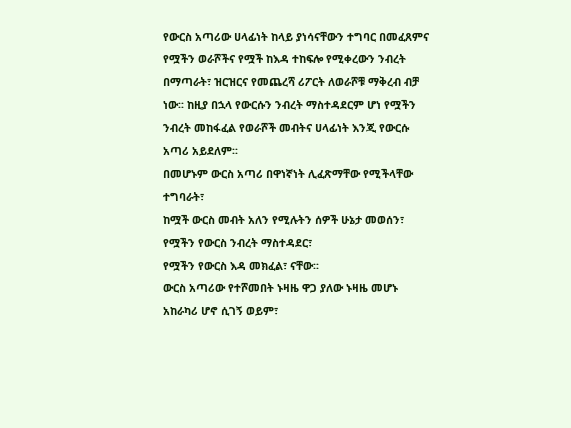የውርስ አጣሪው ሀላፊነት ከላይ ያነሳናቸውን ተግባር በመፈጸምና የሟችን ወራሾችና የሟች ከእዳ ተከፍሎ የሚቀረውን ንብረት በማጣራት፣ ዝርዝርና የመጨረሻ ሪፖርት ለወራሾቹ ማቅረብ ብቻ ነው፡፡ ከዚያ በኋላ የውርሱን ንብረት ማስተዳደርም ሆነ የሟችን ንብረት መከፋፈል የወራሾች መብትና ሀላፊነት እንጂ የውርሱ አጣሪ አይደለም፡፡
በመሆኑም ውርስ አጣሪ በዋነኛነት ሊፈጽማቸው የሚችላቸው ተግባራት፣
ከሟች ውርስ መብት አለን የሚሉትን ሰዎች ሁኔታ መወሰን፣
የሟችን የውርስ ንብረት ማስተዳደር፣
የሟችን የውርስ እዳ መክፈል፣ ናቸው፡፡
ውርስ አጣሪው የተሾመበት ኑዛዜ ዋጋ ያለው ኑዛዜ መሆኑ አከራካሪ ሆኖ ሲገኝ ወይም፣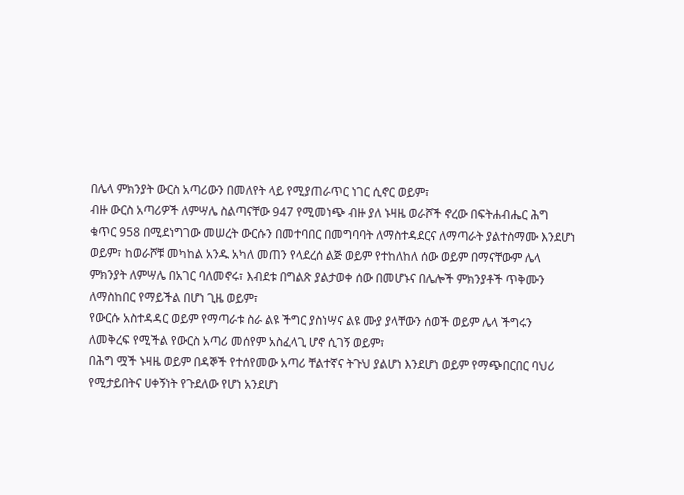በሌላ ምክንያት ውርስ አጣሪውን በመለየት ላይ የሚያጠራጥር ነገር ሲኖር ወይም፣
ብዙ ውርስ አጣሪዎች ለምሣሌ ስልጣናቸው 947 የሚመነጭ ብዙ ያለ ኑዛዜ ወራሾች ኖረው በፍትሐብሔር ሕግ ቁጥር 958 በሚደነግገው መሠረት ውርሱን በመተባበር በመግባባት ለማስተዳደርና ለማጣራት ያልተስማሙ እንደሆነ ወይም፣ ከወራሾቹ መካከል አንዱ አካለ መጠን የላደረሰ ልጅ ወይም የተከለከለ ሰው ወይም በማናቸውም ሌላ ምክንያት ለምሣሌ በአገር ባለመኖሩ፣ እብደቱ በግልጽ ያልታወቀ ሰው በመሆኑና በሌሎች ምክንያቶች ጥቅሙን ለማስከበር የማይችል በሆነ ጊዜ ወይም፣
የውርሱ አስተዳዳር ወይም የማጣራቱ ስራ ልዩ ችግር ያስነሣና ልዩ ሙያ ያላቸውን ሰወች ወይም ሌላ ችግሩን ለመቅረፍ የሚችል የውርስ አጣሪ መሰየም አስፈላጊ ሆኖ ሲገኝ ወይም፣
በሕግ ሟች ኑዛዜ ወይም በዳኞች የተሰየመው አጣሪ ቸልተኛና ትጉህ ያልሆነ እንደሆነ ወይም የማጭበርበር ባህሪ የሚታይበትና ሀቀኝነት የጉደለው የሆነ አንደሆነ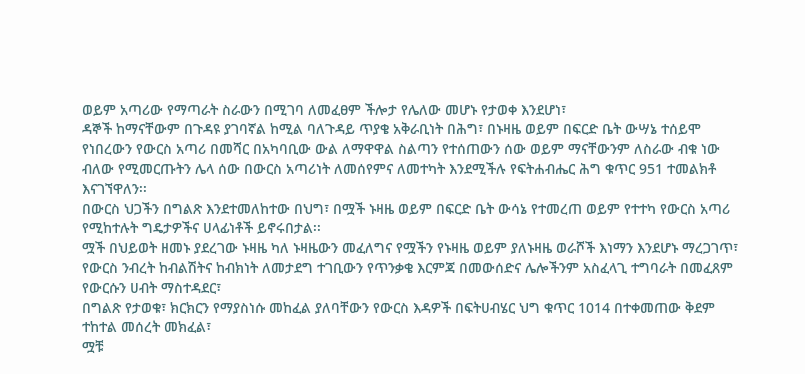ወይም አጣሪው የማጣራት ስራውን በሚገባ ለመፈፀም ችሎታ የሌለው መሆኑ የታወቀ እንደሆነ፣
ዳኞች ከማናቸውም በጉዳዩ ያገባኛል ከሚል ባለጉዳይ ጥያቄ አቅራቢነት በሕግ፣ በኑዛዜ ወይም በፍርድ ቤት ውሣኔ ተሰይሞ የነበረውን የውርስ አጣሪ በመሻር በአካባቢው ውል ለማዋዋል ስልጣን የተሰጠውን ሰው ወይም ማናቸውንም ለስራው ብቁ ነው ብለው የሚመርጡትን ሌላ ሰው በውርስ አጣሪነት ለመሰየምና ለመተካት እንደሚችሉ የፍትሐብሔር ሕግ ቁጥር 951 ተመልክቶ እናገኘዋለን፡፡
በውርስ ህጋችን በግልጽ እንደተመለከተው በህግ፣ በሟች ኑዛዜ ወይም በፍርድ ቤት ውሳኔ የተመረጠ ወይም የተተካ የውርስ አጣሪ የሚከተሉት ግዴታዎችና ሀላፊነቶች ይኖሩበታል፡፡
ሟች በህይወት ዘመኑ ያደረገው ኑዛዜ ካለ ኑዛዜውን መፈለግና የሟችን የኑዛዜ ወይም ያለኑዛዜ ወራሾች እነማን እንደሆኑ ማረጋገጥ፣
የውርስ ንብረት ከብልሽትና ከብክነት ለመታደግ ተገቢውን የጥንቃቄ እርምጃ በመውሰድና ሌሎችንም አስፈላጊ ተግባራት በመፈጸም የውርሱን ሀብት ማስተዳደር፣
በግልጽ የታወቁ፣ ክርክርን የማያስነሱ መከፈል ያለባቸውን የውርስ እዳዎች በፍትሀብሄር ህግ ቁጥር 1014 በተቀመጠው ቅደም ተከተል መሰረት መክፈል፣
ሟቹ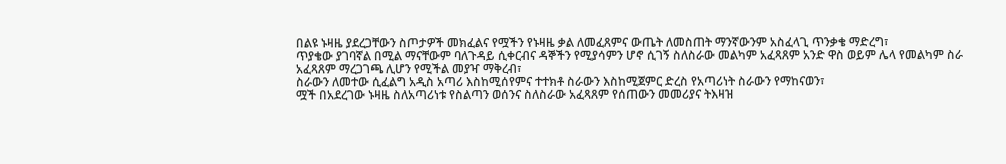በልዩ ኑዛዜ ያደረጋቸውን ስጦታዎች መክፈልና የሟችን የኑዛዜ ቃል ለመፈጸምና ውጤት ለመስጠት ማንኛውንም አስፈላጊ ጥንቃቄ ማድረግ፣
ጥያቄው ያገባኛል በሚል ማናቸውም ባለጉዳይ ሲቀርብና ዳኞችን የሚያሳምን ሆኖ ሲገኝ ስለስራው መልካም አፈጻጸም አንድ ዋስ ወይም ሌላ የመልካም ስራ አፈጻጸም ማረጋገጫ ሊሆን የሚችል መያዣ ማቅረብ፣
ስራውን ለመተው ሲፈልግ አዲስ አጣሪ እስከሚሰየምና ተተክቶ ስራውን እስከሚጀምር ድረስ የአጣሪነት ስራውን የማከናወን፣
ሟች በአደረገው ኑዛዜ ስለአጣሪነቱ የስልጣን ወሰንና ስለስራው አፈጻጸም የሰጠውን መመሪያና ትእዛዝ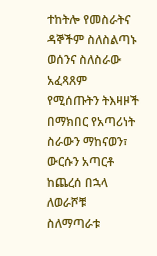ተከትሎ የመስራትና ዳኞችም ስለስልጣኑ ወሰንና ስለስራው አፈጻጸም የሚሰጡትን ትእዛዞች በማክበር የአጣሪነት ስራውን ማከናወን፣
ውርሱን አጣርቶ ከጨረሰ በኋላ ለወራሾቹ ስለማጣራቱ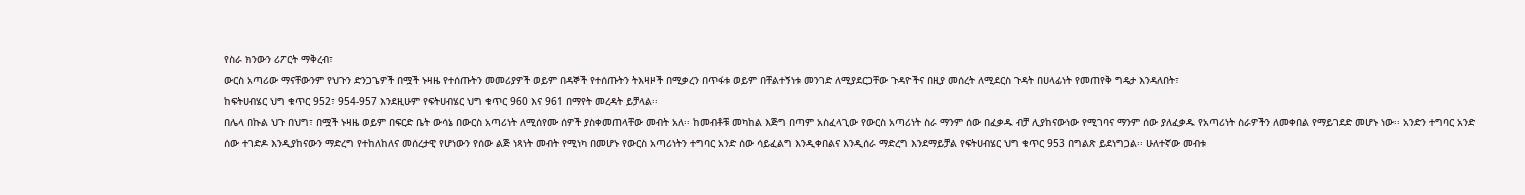የስራ ክንውን ሪፖርት ማቅረብ፣
ውርስ አጣሪው ማናቸውንም የህጉን ድንጋጌዎች በሟች ኑዛዜ የተሰጡትን መመሪያዎች ወይም በዳኞች የተሰጡትን ትእዛዞች በሚቃረን በጥፋቱ ወይም በቸልተኝነቱ መንገድ ለሚያደርጋቸው ጉዳዮችና በዚያ መሰረት ለሚደርስ ጉዳት በሀላፊነት የመጠየቅ ግዴታ እንዳለበት፣
ከፍትሀብሄር ህግ ቁጥር 952፣ 954-957 እንደዚሁም የፍትሀብሄር ህግ ቁጥር 960 እና 961 በማየት መረዳት ይቻላል፡፡
በሌላ በኩል ህጉ በህግ፣ በሟች ኑዛዜ ወይም በፍርድ ቤት ውሳኔ በውርስ አጣሪነት ለሚሰየሙ ሰዎች ያስቀመጠላቸው መብት አለ፡፡ ከመብቶቹ መካከል እጅግ በጣም አስፈላጊው የውርስ አጣሪነት ስራ ማንም ሰው በፈቃዱ ብቻ ሊያከናውነው የሚገባና ማንም ሰው ያለፈቃዱ የአጣሪነት ስራዎችን ለመቀበል የማይገደድ መሆኑ ነው፡፡ አንድን ተግባር አንድ ሰው ተገድዶ እንዲያከናውን ማድረግ የተከለከለና መሰረታዊ የሆነውን የሰው ልጅ ነጻነት መብት የሚነካ በመሆኑ የውርስ አጣሪነትን ተግባር አንድ ሰው ሳይፈልግ እንዲቀበልና እንዲሰራ ማድረግ እንደማይቻል የፍትሀብሄር ህግ ቁጥር 953 በግልጽ ይደነግጋል፡፡ ሁለተኛው መብቱ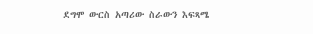ደግሞ ውርስ አጣሪው ስራውን እፍጻሜ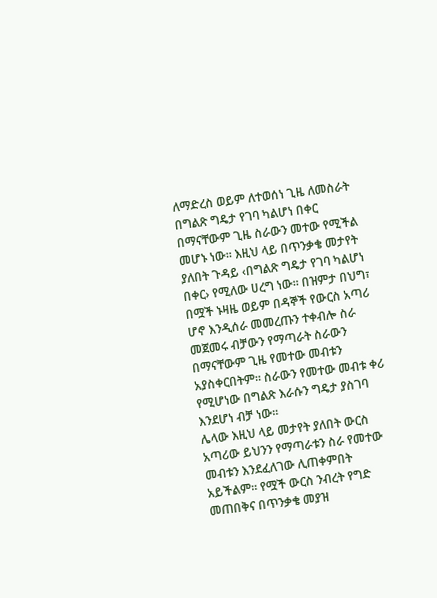ለማድረስ ወይም ለተወሰነ ጊዜ ለመስራት በግልጽ ግዴታ የገባ ካልሆነ በቀር በማናቸውም ጊዜ ስራውን መተው የሚችል መሆኑ ነው፡፡ እዚህ ላይ በጥንቃቄ መታየት ያለበት ጉዳይ ‹በግልጽ ግዴታ የገባ ካልሆነ በቀር› የሚለው ሀረግ ነው፡፡ በዝምታ በህግ፣ በሟች ኑዛዜ ወይም በዳኞች የውርስ አጣሪ ሆኖ እንዲሰራ መመረጡን ተቀብሎ ስራ መጀመሩ ብቻውን የማጣራት ስራውን በማናቸውም ጊዜ የመተው መብቱን አያስቀርበትም፡፡ ስራውን የመተው መብቱ ቀሪ የሚሆነው በግልጽ እራሱን ግዴታ ያስገባ እንደሆነ ብቻ ነው፡፡
ሌላው እዚህ ላይ መታየት ያለበት ውርስ አጣሪው ይህንን የማጣራቱን ስራ የመተው መብቱን እንደፈለገው ሊጠቀምበት አይችልም፡፡ የሟች ውርስ ንብረት የግድ መጠበቅና በጥንቃቄ መያዝ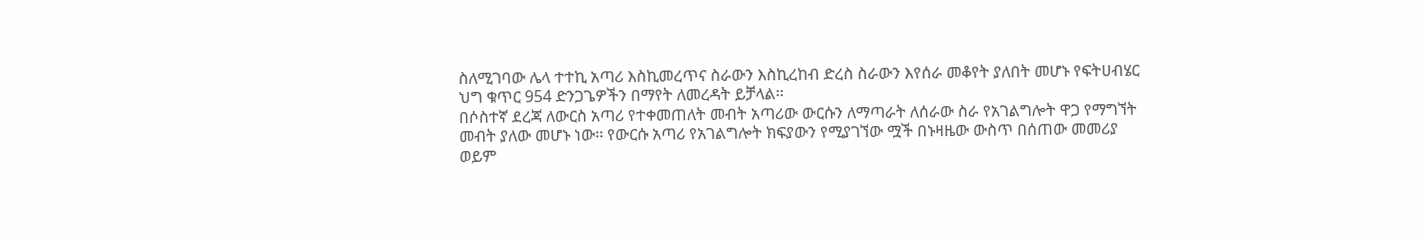ስለሚገባው ሌላ ተተኪ አጣሪ እስኪመረጥና ስራውን እስኪረከብ ድረስ ስራውን እየሰራ መቆየት ያለበት መሆኑ የፍትሀብሄር ህግ ቁጥር 954 ድንጋጌዎችን በማየት ለመረዳት ይቻላል፡፡
በሶስተኛ ደረጃ ለውርስ አጣሪ የተቀመጠለት መብት አጣሪው ውርሱን ለማጣራት ለሰራው ስራ የአገልግሎት ዋጋ የማግኘት መብት ያለው መሆኑ ነው፡፡ የውርሱ አጣሪ የአገልግሎት ክፍያውን የሚያገኘው ሟች በኑዛዜው ውስጥ በሰጠው መመሪያ ወይም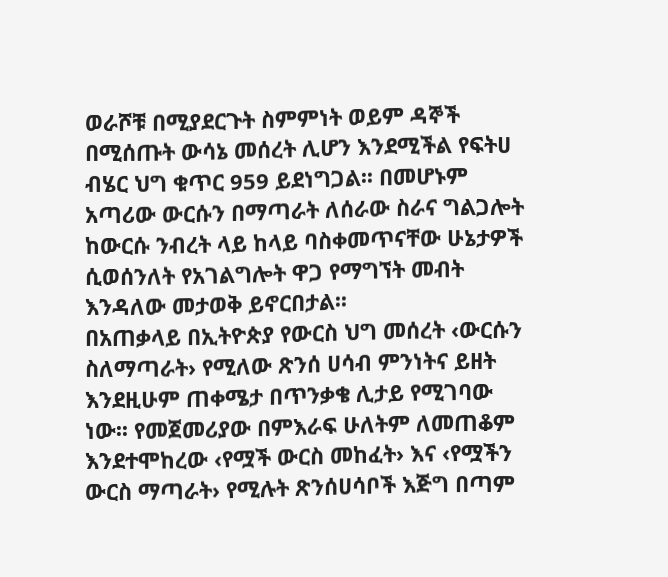ወራሾቹ በሚያደርጉት ስምምነት ወይም ዳኞች በሚሰጡት ውሳኔ መሰረት ሊሆን እንደሚችል የፍትሀ ብሄር ህግ ቁጥር 959 ይደነግጋል፡፡ በመሆኑም አጣሪው ውርሱን በማጣራት ለሰራው ስራና ግልጋሎት ከውርሱ ንብረት ላይ ከላይ ባስቀመጥናቸው ሁኔታዎች ሲወሰንለት የአገልግሎት ዋጋ የማግኘት መብት እንዳለው መታወቅ ይኖርበታል፡፡
በአጠቃላይ በኢትዮጵያ የውርስ ህግ መሰረት ‹ውርሱን ስለማጣራት› የሚለው ጽንሰ ሀሳብ ምንነትና ይዘት እንደዚሁም ጠቀሜታ በጥንቃቄ ሊታይ የሚገባው ነው፡፡ የመጀመሪያው በምእራፍ ሁለትም ለመጠቆም እንደተሞከረው ‹የሟች ውርስ መከፈት› እና ‹የሟችን ውርስ ማጣራት› የሚሉት ጽንሰሀሳቦች እጅግ በጣም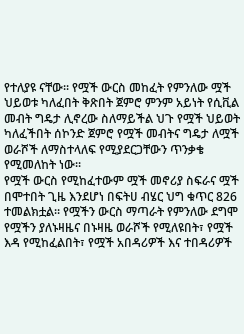የተለያዩ ናቸው፡፡ የሟች ውርስ መከፈት የምንለው ሟች ህይወቱ ካለፈበት ቅጽበት ጀምሮ ምንም አይነት የሲቪል መብት ግዴታ ሊኖረው ስለማይችል ህጉ የሟች ህይወት ካለፈችበት ሰኮንድ ጀምሮ የሟች መብትና ግዴታ ለሟች ወራሾች ለማስተላለፍ የሚያደርጋቸውን ጥንቃቄ የሚመለከት ነው፡፡
የሟች ውርስ የሚከፈተውም ሟች መኖሪያ ስፍራና ሟች በሞተበት ጊዜ እንደሆነ በፍትሀ ብሄር ህግ ቁጥር 826 ተመልክቷል፡፡ የሟችን ውርስ ማጣራት የምንለው ደግሞ የሟችን ያለኑዛዜና በኑዛዜ ወራሾች የሚለዩበት፣ የሟች እዳ የሚከፈልበት፣ የሟች አበዳሪዎች እና ተበዳሪዎች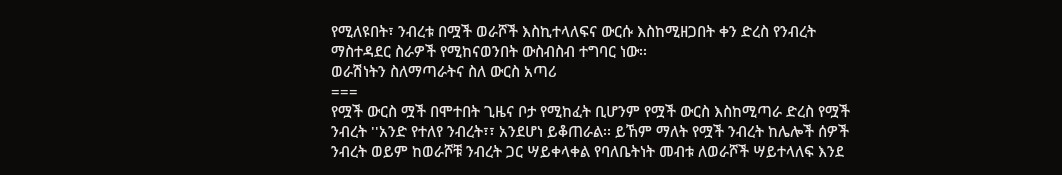የሚለዩበት፣ ንብረቱ በሟች ወራሾች እስኪተላለፍና ውርሱ እስከሚዘጋበት ቀን ድረስ የንብረት ማስተዳደር ስራዎች የሚከናወንበት ውስብስብ ተግባር ነው፡፡
ወራሽነትን ስለማጣራትና ስለ ውርስ አጣሪ
===
የሟች ውርስ ሟች በሞተበት ጊዜና ቦታ የሚከፈት ቢሆንም የሟች ውርስ እስከሚጣራ ድረስ የሟች ንብረት ''አንድ የተለየ ንብረት፣፣ አንደሆነ ይቆጠራል፡፡ ይኸም ማለት የሟች ንብረት ከሌሎች ሰዎች ንብረት ወይም ከወራሾቹ ንብረት ጋር ሣይቀላቀል የባለቤትነት መብቱ ለወራሾች ሣይተላለፍ እንደ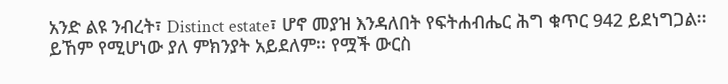አንድ ልዩ ንብረት፣ Distinct estate፣ ሆኖ መያዝ እንዳለበት የፍትሐብሔር ሕግ ቁጥር 942 ይደነግጋል፡፡ ይኸም የሚሆነው ያለ ምክንያት አይደለም፡፡ የሟች ውርስ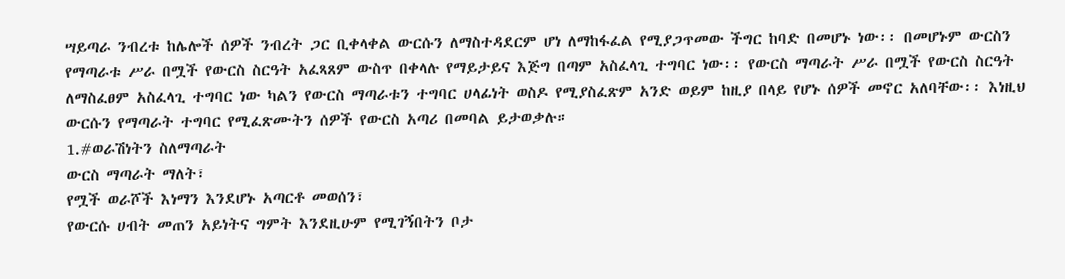ሣይጣራ ንብረቱ ከሌሎች ሰዎች ንብረት ጋር ቢቀላቀል ውርሱን ለማስተዳደርም ሆነ ለማከፋፈል የሚያጋጥመው ችግር ከባድ በመሆኑ ነው፡፡ በመሆኑም ውርስን የማጣራቱ ሥራ በሟች የውርስ ስርዓት አፈጻጸም ውስጥ በቀላሉ የማይታይና እጅግ በጣም አስፈላጊ ተግባር ነው፡፡ የውርስ ማጣራት ሥራ በሟች የውርስ ስርዓት ለማስፈፀም አስፈላጊ ተግባር ነው ካልን የውርስ ማጣራቱን ተግባር ሀላፊነት ወስዶ የሚያስፈጽም አንድ ወይም ከዚያ በላይ የሆኑ ሰዎች መኖር አለባቸው፡፡ እነዚህ ውርሱን የማጣራት ተግባር የሚፈጽሙትን ሰዎች የውርስ አጣሪ በመባል ይታወቃሉ።
1.#ወራሽነትን ስለማጣራት
ውርስ ማጣራት ማለት፣
የሟች ወራሾች እነማን እንደሆኑ አጣርቶ መወሰን፣
የውርሱ ሀብት መጠን አይነትና ግምት እንደዚሁም የሚገኝበትን ቦታ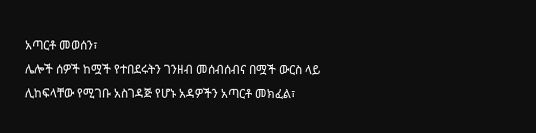አጣርቶ መወሰን፣
ሌሎች ሰዎች ከሟች የተበደሩትን ገንዘብ መሰብሰብና በሟች ውርስ ላይ ሊከፍላቸው የሚገቡ አስገዳጅ የሆኑ አዳዎችን አጣርቶ መክፈል፣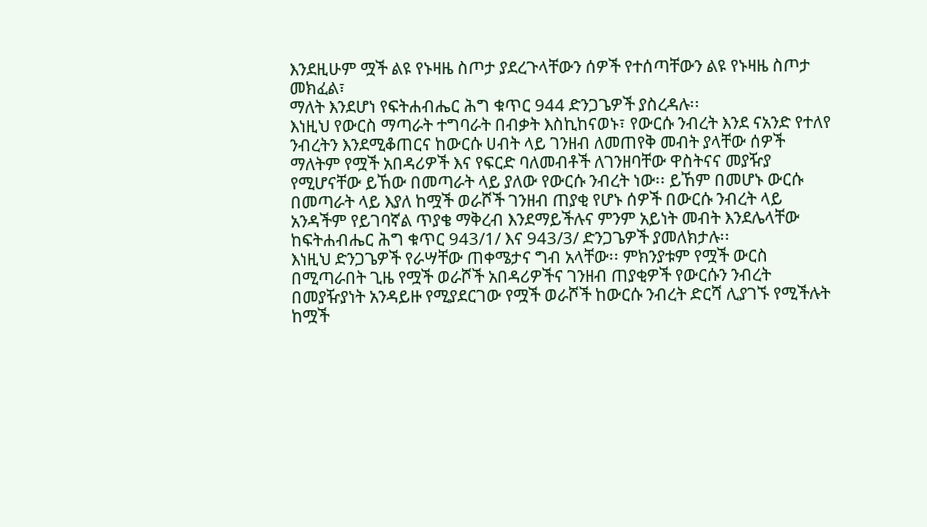እንደዚሁም ሟች ልዩ የኑዛዜ ስጦታ ያደረጉላቸውን ሰዎች የተሰጣቸውን ልዩ የኑዛዜ ስጦታ መክፈል፣
ማለት እንደሆነ የፍትሐብሔር ሕግ ቁጥር 944 ድንጋጌዎች ያስረዳሉ፡፡
እነዚህ የውርስ ማጣራት ተግባራት በብቃት እስኪከናወኑ፣ የውርሱ ንብረት እንደ ናአንድ የተለየ ንብረትን እንደሚቆጠርና ከውርሱ ሀብት ላይ ገንዘብ ለመጠየቅ መብት ያላቸው ሰዎች ማለትም የሟች አበዳሪዎች እና የፍርድ ባለመብቶች ለገንዘባቸው ዋስትናና መያዥያ የሚሆናቸው ይኸው በመጣራት ላይ ያለው የውርሱ ንብረት ነው፡፡ ይኸም በመሆኑ ውርሱ በመጣራት ላይ እያለ ከሟች ወራሾች ገንዘብ ጠያቂ የሆኑ ሰዎች በውርሱ ንብረት ላይ አንዳችም የይገባኛል ጥያቄ ማቅረብ እንደማይችሉና ምንም አይነት መብት እንደሌላቸው ከፍትሐብሔር ሕግ ቁጥር 943/1/ እና 943/3/ ድንጋጌዎች ያመለክታሉ፡፡
እነዚህ ድንጋጌዎች የራሣቸው ጠቀሜታና ግብ አላቸው፡፡ ምክንያቱም የሟች ውርስ በሚጣራበት ጊዜ የሟች ወራሾች አበዳሪዎችና ገንዘብ ጠያቂዎች የውርሱን ንብረት በመያዥያነት አንዳይዙ የሚያደርገው የሟች ወራሾች ከውርሱ ንብረት ድርሻ ሊያገኙ የሚችሉት ከሟች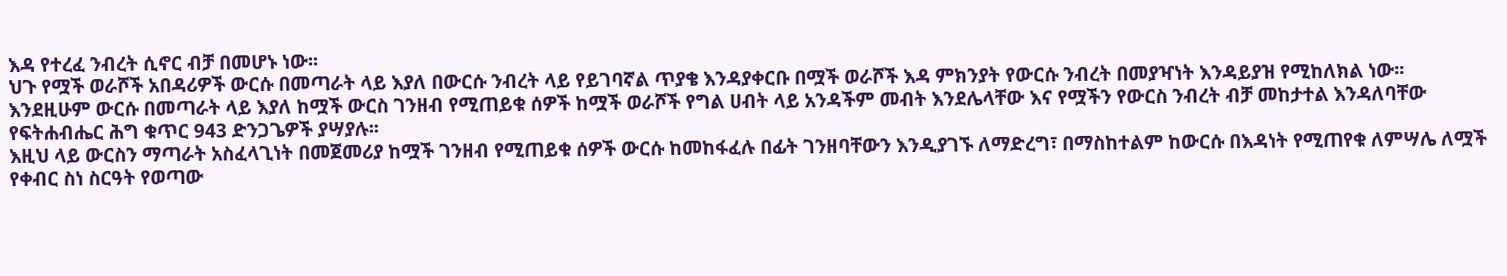እዳ የተረፈ ንብረት ሲኖር ብቻ በመሆኑ ነው፡፡
ህጉ የሟች ወራሾች አበዳሪዎች ውርሱ በመጣራት ላይ እያለ በውርሱ ንብረት ላይ የይገባኛል ጥያቄ እንዳያቀርቡ በሟች ወራሾች እዳ ምክንያት የውርሱ ንብረት በመያዣነት እንዳይያዝ የሚከለክል ነው፡፡
እንደዚሁም ውርሱ በመጣራት ላይ እያለ ከሟች ውርስ ገንዘብ የሚጠይቁ ሰዎች ከሟች ወራሾች የግል ሀብት ላይ አንዳችም መብት እንደሌላቸው እና የሟችን የውርስ ንብረት ብቻ መከታተል እንዳለባቸው የፍትሐብሔር ሕግ ቁጥር 943 ድንጋጌዎች ያሣያሉ፡፡
እዚህ ላይ ውርስን ማጣራት አስፈላጊነት በመጀመሪያ ከሟች ገንዘብ የሚጠይቁ ሰዎች ውርሱ ከመከፋፈሉ በፊት ገንዘባቸውን እንዲያገኙ ለማድረግ፣ በማስከተልም ከውርሱ በእዳነት የሚጠየቁ ለምሣሌ ለሟች የቀብር ስነ ስርዓት የወጣው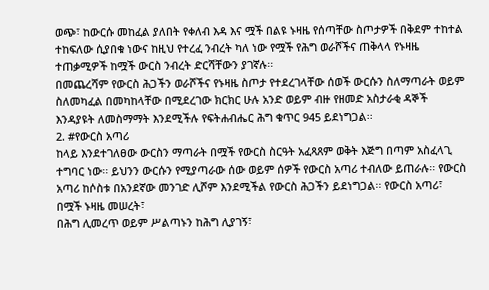ወጭ፣ ከውርሱ መከፈል ያለበት የቀለብ እዳ እና ሟች በልዩ ኑዛዜ የሰጣቸው ስጦታዎች በቅደም ተከተል ተከፍለው ሲያበቁ ነውና ከዚህ የተረፈ ንብረት ካለ ነው የሟች የሕግ ወራሾችና ጠቅላላ የኑዛዜ ተጠቃሚዎች ከሟች ውርስ ንብረት ድርሻቸውን ያገኛሉ፡፡
በመጨረሻም የውርስ ሕጋችን ወራሾችና የኑዛዜ ስጦታ የተደረገላቸው ሰወች ውርሱን ስለማጣራት ወይም ስለመካፈል በመካከላቸው በሚደረገው ክርክር ሁሉ አንድ ወይም ብዙ የዘመድ አስታራቂ ዳኞች እንዳያዩት ለመስማማት እንደሚችሉ የፍትሐብሔር ሕግ ቁጥር 945 ይደነግጋል፡፡
2. #የውርስ አጣሪ
ከላይ እንደተገለፀው ውርስን ማጣራት በሟች የውርስ ስርዓት አፈጻጸም ወቅት እጅግ በጣም አስፈላጊ ተግባር ነው፡፡ ይህንን ውርሱን የሚያጣራው ሰው ወይም ሰዎች የውርስ አጣሪ ተብለው ይጠራሉ፡፡ የውርስ አጣሪ ከሶስቱ በአንደኛው መንገድ ሊሾም እንደሚችል የውርስ ሕጋችን ይደነግጋል፡፡ የውርስ አጣሪ፣
በሟች ኑዛዜ መሠረት፣
በሕግ ሊመረጥ ወይም ሥልጣኑን ከሕግ ሊያገኝ፣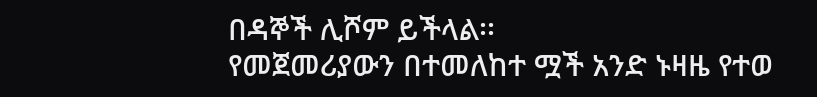በዳኞች ሊሾም ይችላል፡፡
የመጀመሪያውን በተመለከተ ሟች አንድ ኑዛዜ የተወ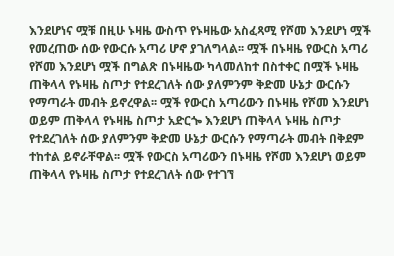እንደሆነና ሟቹ በዚሁ ኑዛዜ ውስጥ የኑዛዜው አስፈጻሚ የሾመ እንደሆነ ሟች የመረጠው ሰው የውርሱ አጣሪ ሆኖ ያገለግላል፡፡ ሟች በኑዛዜ የውርስ አጣሪ የሾመ እንደሆነ ሟች በግልጽ በኑዛዜው ካላመለከተ በስተቀር በሟች ኑዛዜ ጠቅላላ የኑዛዜ ስጦታ የተደረገለት ሰው ያለምንም ቅድመ ሁኔታ ውርሱን የማጣራት መብት ይኖረዋል፡፡ ሟች የውርስ አጣሪውን በኑዛዜ የሾመ እንደሆነ ወይም ጠቅላላ የኑዛዜ ስጦታ አድርጐ እንደሆነ ጠቅላላ ኑዛዜ ስጦታ የተደረገለት ሰው ያለምንም ቅድመ ሁኔታ ውርሱን የማጣራት መብት በቅደም ተከተል ይኖራቸዋል፡፡ ሟች የውርስ አጣሪውን በኑዛዜ የሾመ እንደሆነ ወይም ጠቅላላ የኑዛዜ ስጦታ የተደረገለት ሰው የተገኘ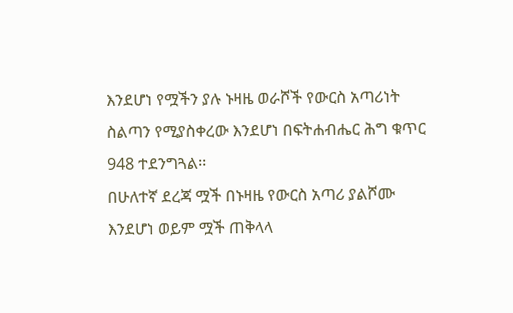እንደሆነ የሟችን ያሉ ኑዛዜ ወራሾች የውርስ አጣሪነት ስልጣን የሚያስቀረው እንደሆነ በፍትሐብሔር ሕግ ቁጥር 948 ተደንግጓል፡፡
በሁለተኛ ደረጃ ሟች በኑዛዜ የውርስ አጣሪ ያልሾሙ እንደሆነ ወይም ሟች ጠቅላላ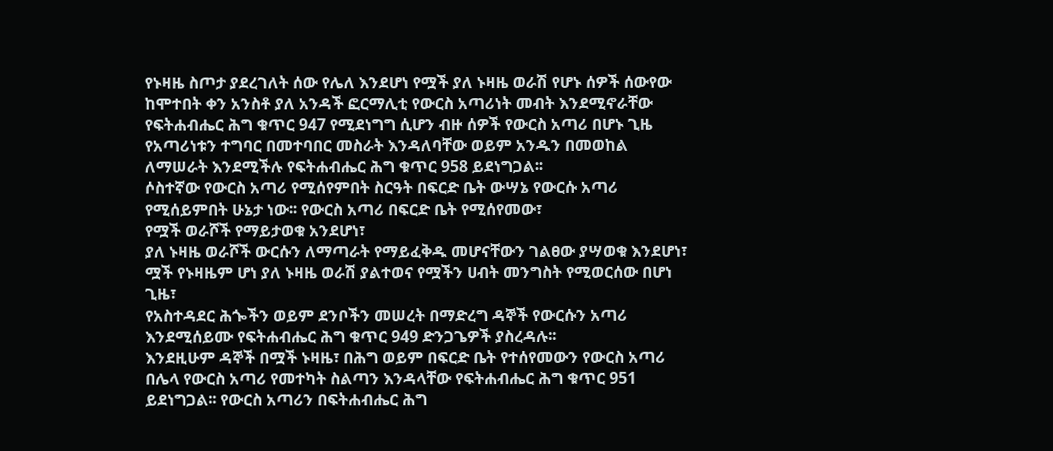የኑዛዜ ስጦታ ያደረገለት ሰው የሌለ እንደሆነ የሟች ያለ ኑዛዜ ወራሽ የሆኑ ሰዎች ሰውየው ከሞተበት ቀን አንስቶ ያለ አንዳች ፎርማሊቲ የውርስ አጣሪነት መብት እንደሚኖራቸው የፍትሐብሔር ሕግ ቁጥር 947 የሚደነግግ ሲሆን ብዙ ሰዎች የውርስ አጣሪ በሆኑ ጊዜ የአጣሪነቱን ተግባር በመተባበር መስራት እንዳለባቸው ወይም አንዱን በመወከል ለማሠራት እንደሚችሉ የፍትሐብሔር ሕግ ቁጥር 958 ይደነግጋል፡፡
ሶስተኛው የውርስ አጣሪ የሚሰየምበት ስርዓት በፍርድ ቤት ውሣኔ የውርሱ አጣሪ የሚሰይምበት ሁኔታ ነው፡፡ የውርስ አጣሪ በፍርድ ቤት የሚሰየመው፣
የሟች ወራሾች የማይታወቁ አንደሆነ፣
ያለ ኑዛዜ ወራሾች ውርሱን ለማጣራት የማይፈቅዱ መሆናቸውን ገልፀው ያሣወቁ እንደሆነ፣
ሟች የኑዛዜም ሆነ ያለ ኑዛዜ ወራሽ ያልተወና የሟችን ሀብት መንግስት የሚወርሰው በሆነ ጊዜ፣
የአስተዳደር ሕጐችን ወይም ደንቦችን መሠረት በማድረግ ዳኞች የውርሱን አጣሪ እንደሚሰይሙ የፍትሐብሔር ሕግ ቁጥር 949 ድንጋጌዎች ያስረዳሉ፡፡
እንደዚሁም ዳኞች በሟች ኑዛዜ፣ በሕግ ወይም በፍርድ ቤት የተሰየመውን የውርስ አጣሪ በሌላ የውርስ አጣሪ የመተካት ስልጣን እንዳላቸው የፍትሐብሔር ሕግ ቁጥር 951 ይደነግጋል፡፡ የውርስ አጣሪን በፍትሐብሔር ሕግ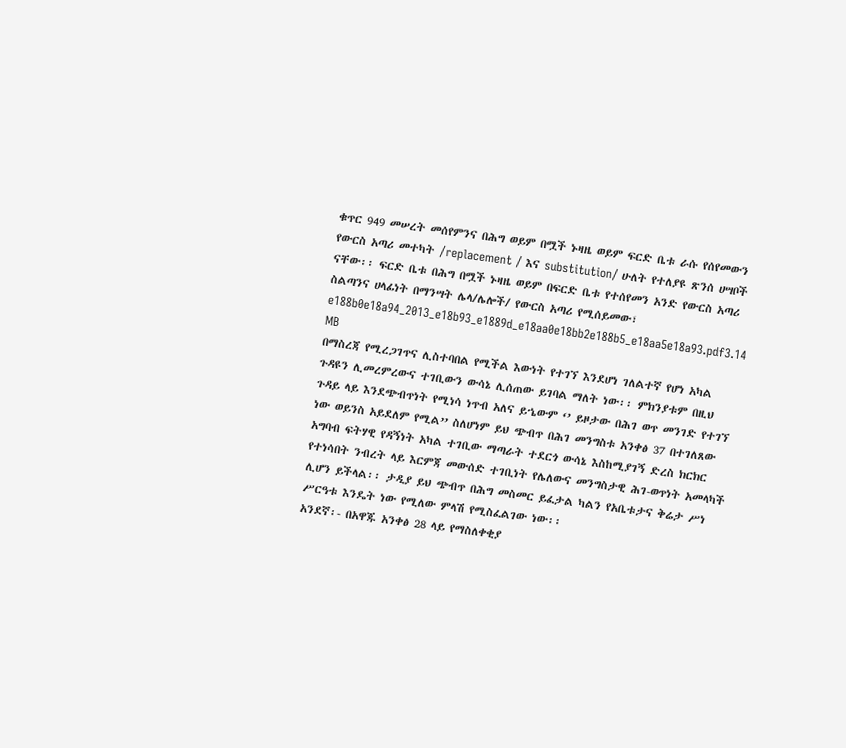ቁጥር 949 መሠረት መሰየምንና በሕግ ወይም በሟች ኑዛዜ ወይም ፍርድ ቤቱ ራሱ የሰየመውን የውርስ አጣሪ መተካት /replacement / እና substitution/ ሁለት የተለያዩ ጽንሰ ሀሣቦች ናቸው፡፡ ፍርድ ቤቱ በሕግ በሟች ኑዛዜ ወይም በፍርድ ቤቱ የተሰየመን አንድ የውርስ አጣሪ ስልጣንና ሀላፊነት በማንሣት ሌላ/ሌሎች/ የውርስ አጣሪ የሚሰይመው፣
e188b0e18a94_2013_e18b93_e1889d_e18aa0e18bb2e188b5_e18aa5e18a93.pdf3.14 MB
በማስረጃ የሚረጋገጥና ሊስተባበል የሚችል እውነት የተገኘ እንደሆነ ገለልተኛ የሆነ አካል ጉዳዩን ሊመረምረውና ተገቢውን ውሳኔ ሊሰጠው ይገባል ማለት ነው፡፡ ምክንያቱም በዚህ ጉዳይ ላይ እንደጭብጥነት የሚነሳ ነጥብ አለና ይኄውም ‘’ ይዞታው በሕገ ወጥ መንገድ የተገኘ ነው ወይንስ አይደለም የሚል’’ ስለሆነም ይህ ጭብጥ በሕገ መንግስቱ አንቀፅ 37 በተገለጸው አግባብ ፍትሃዊ የዳኝነት አካል ተገቢው ማጣራት ተደርጎ ውሳኔ እስከሚያገኝ ድረስ ክርክር የተነሳበት ንብረት ላይ እርምጃ መውሰድ ተገቢነት የሌለውና መንግስታዊ ሕገ-ወጥነት አመላካች ሊሆን ይችላል፡፡ ታዲያ ይህ ጭብጥ በሕግ መስመር ይፈታል ካልን የአቤቱታና ቅሬታ ሥነ ሥርዓቱ እንዴት ነው የሚለው ምላሽ የሚስፈልገው ነው፡፡
አንደኛ፡- በአዋጁ አንቀፅ 28 ላይ የማስለቀቂያ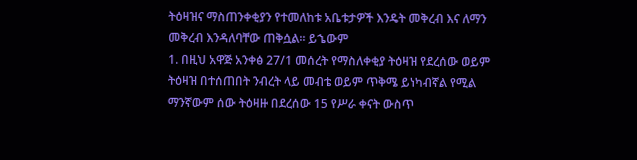ትዕዛዝና ማስጠንቀቂያን የተመለከቱ አቤቱታዎች እንዴት መቅረብ እና ለማን መቅረብ እንዳለባቸው ጠቅሷል፡፡ ይኄውም
1. በዚህ አዋጅ አንቀፅ 27/1 መሰረት የማስለቀቂያ ትዕዛዝ የደረሰው ወይም ትዕዛዝ በተሰጠበት ንብረት ላይ መብቴ ወይም ጥቅሜ ይነካብኛል የሚል ማንኛውም ሰው ትዕዛዙ በደረሰው 15 የሥራ ቀናት ውስጥ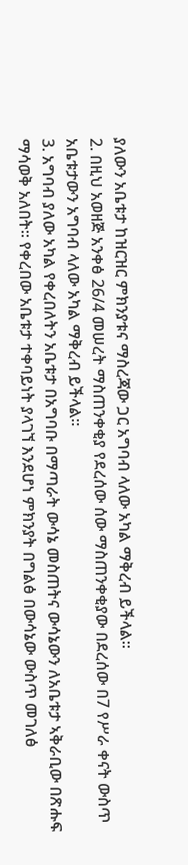ያለውን አቤቱታ ከዝርዝር ምክንያቱና ማስረጃው ጋር አግባብ ላለው አካል ማቅረብ ይችላል፡፡
2. በዚህ አወዘጅ አንቀፅ 26/4 መሠረት ማስጠንቀቂያ የደረሰው ሰው ማስጠንቀቂያው በደረሰው በ7 የሥራ ቀናት ውስጥ አቤቱታውን አግባብ ላለው አካል ማቅረብ ይችላል፡፡
3. አግባብ ያለው አካል የቀረበለትን አቤቱታ በአግባቡ በማጣራት ውሳኔ መስጠትና ውሳኔውን ለአቤቱታ ኣቅራቢው በጽሑፍ ማሳወቅ አለበት፡፡ የቀረበው አቤቱታ ተቀባይነት ያላገኘ እንደሆነ ምክንያት በግልፅ በውሳኔው ውስጥ መገለፅ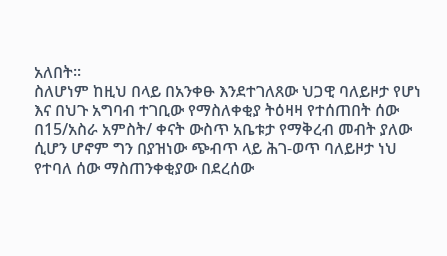አለበት፡፡
ስለሆነም ከዚህ በላይ በአንቀፁ እንደተገለጸው ህጋዊ ባለይዞታ የሆነ እና በህጉ አግባብ ተገቢው የማስለቀቂያ ትዕዛዛ የተሰጠበት ሰው በ15/አስራ አምስት/ ቀናት ውስጥ አቤቱታ የማቅረብ መብት ያለው ሲሆን ሆኖም ግን በያዝነው ጭብጥ ላይ ሕገ-ወጥ ባለይዞታ ነህ የተባለ ሰው ማስጠንቀቂያው በደረሰው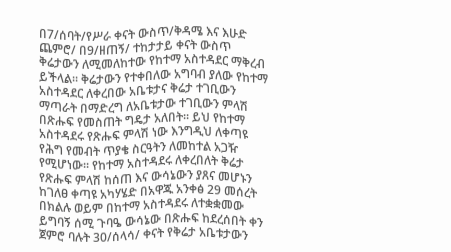በ7/ሰባት/የሥራ ቀናት ውስጥ/ቅዳሜ እና እሁድ ጨምሮ/ በ9/ዘጠኝ/ ተከታታይ ቀናት ውስጥ ቅሬታውን ለሚመለከተው የከተማ አስተዳደር ማቅረብ ይችላል፡፡ ቅሬታውን የተቀበለው አግባብ ያለው የከተማ አስተዳደር ለቀረበው አቤቱታና ቅሬታ ተገቢውን ማጣራት በማድረግ ለአቤቱታው ተገቢውን ምላሽ በጽሑፍ የመስጠት ግዴታ አለበት፡፡ ይህ የከተማ አስተዳደሩ የጽሑፍ ምላሽ ነው እንግዲህ ለቀጣዩ የሕግ የመብት ጥያቄ ስርዓትን ለመከተል አጋዥ የሚሆነው፡፡ የከተማ አስተዳደሩ ለቀረበለት ቅሬታ የጽሑፍ ምላሽ ከሰጠ እና ውሳኔውን ያጸና መሆኑን ከገለፀ ቀጣዩ አካሃሄድ በአዋጁ አንቀፅ 29 መሰረት በክልሉ ወይም በከተማ አስተዳደሩ ለተቋቋመው ይግባኝ ሰሚ ጉባዔ ውሳኔው በጽሑፍ ከደረሰበት ቀን ጀምሮ ባሉት 30/ሰላሳ/ ቀናት የቅሬታ አቤቱታውን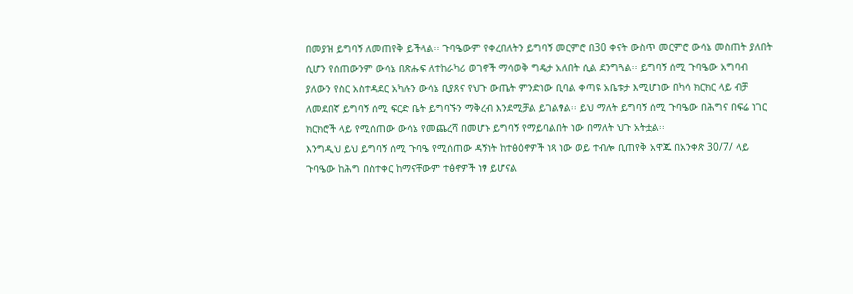በመያዝ ይግባኝ ለመጠየቅ ይችላል፡፡ ጉባዔውም የቀረበለትን ይግባኝ መርምሮ በ30 ቀናት ውስጥ መርምሮ ውሳኔ መስጠት ያለበት ሲሆን የሰጠውንም ውሳኔ በጽሑፍ ለተከራካሪ ወገኖች ማሳወቅ ግዴታ አለበት ሲል ደንግጓል፡፡ ይግባኝ ሰሚ ጉባዔው አግባብ ያለውን የስር አስተዳደር አካሉን ውሳኔ ቢያጸና የህጉ ውጤት ምንድነው ቢባል ቀጣዩ አቤቱታ እሚሆነው በካሳ ክርክር ላይ ብቻ ለመደበኛ ይግባኝ ሰሚ ፍርድ ቤት ይግባኙን ማቅረብ እንደሚቻል ይገልፃል፡፡ ይህ ማለት ይግባኝ ሰሚ ጉባዔው በሕግና በፍሬ ነገር ክርክሮች ላይ የሚሰጠው ውሳኔ የመጨረሻ በመሆኑ ይግባኝ የማይባልበት ነው በማለት ህጉ አትቷል፡፡
እንግዲህ ይህ ይግባኝ ሰሚ ጉባዔ የሚሰጠው ዳኝነት ከተፅዕኖዎች ነጻ ነው ወይ ተብሎ ቢጠየቅ አዋጁ በአንቀጽ 30/7/ ላይ ጉባዔው ከሕግ በስተቀር ከማናቸውም ተፅኖዎች ነፃ ይሆናል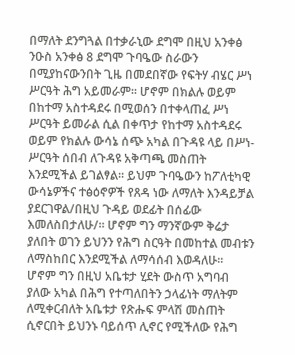በማለት ደንግጓል በተቃራኒው ደግሞ በዚህ አንቀፅ ንዑስ አንቀፅ 8 ደግሞ ጉባዔው ስራውን በሚያከናውንበት ጊዜ በመደበኛው የፍትሃ ብሄር ሥነ ሥርዓት ሕግ አይመራም፡፡ ሆኖም በክልሉ ወይም በከተማ አስተዳደሩ በሚወሰን በተቀላጠፈ ሥነ ሥርዓት ይመራል ሲል በቀጥታ የከተማ አስተዳደሩ ወይም የክልሉ ውሳኔ ሰጭ አካል በጉዳዩ ላይ በሥነ- ሥርዓት ሰበብ ለጉዳዩ አቅጣጫ መስጠት እንደሚችል ይገልፃል፡፡ ይህም ጉባዔውን ከፖለቲካዊ ውሳኔዎችና ተፅዕኖዎች የጸዳ ነው ለማለት እንዳይቻል ያደርገዋል/በዚህ ጉዳይ ወደፊት በሰፊው እመለስበታለሁ/፡፡ ሆኖም ግን ማንኛውም ቅሬታ ያለበት ወገን ይህንን የሕግ ስርዓት በመከተል መብቱን ለማስከበር እንደሚችል ለማሳሰብ እወዳለሁ፡፡
ሆኖም ግን በዚህ አቤቱታ ሂደት ውስጥ አግባብ ያለው አካል በሕግ የተጣለበትን ኃላፊነት ማለትም ለሚቀርብለት አቤቱታ የጽሑፍ ምላሽ መስጠት ሲኖርበት ይህንኑ ባይሰጥ ሊኖር የሚችለው የሕግ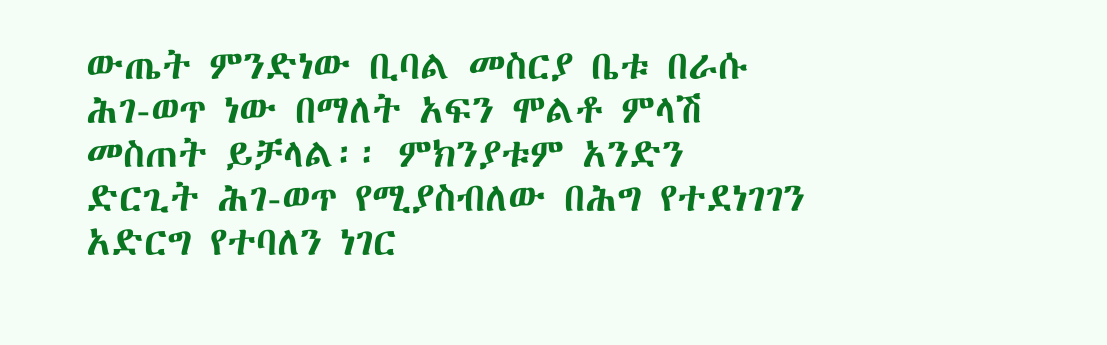ውጤት ምንድነው ቢባል መስርያ ቤቱ በራሱ ሕገ-ወጥ ነው በማለት አፍን ሞልቶ ምላሽ መስጠት ይቻላል፡፡ ምክንያቱም አንድን ድርጊት ሕገ-ወጥ የሚያስብለው በሕግ የተደነገገን አድርግ የተባለን ነገር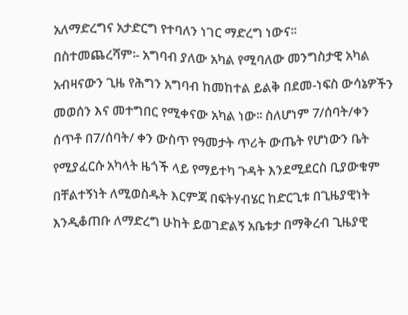አለማድረግና አታድርግ የተባለን ነገር ማድረግ ነውና፡፡
በስተመጨረሻም፡- አግባብ ያለው አካል የሚባለው መንግስታዊ አካል አብዛናውን ጊዜ የሕግን አግባብ ከመከተል ይልቅ በደመ-ነፍስ ውሳኔዎችን መወሰን እና መተግበር የሚቀናው አካል ነው፡፡ ስለሆነም 7/ሰባት/ቀን ሰጥቶ በ7/ሰባት/ ቀን ውስጥ የዓመታት ጥሪት ውጤት የሆነውን ቤት የሚያፈርሱ አካላት ዜጎች ላይ የማይተካ ጉዳት እንደሚደርስ ቢያውቁም በቸልተኝነት ለሚወስዱት እርምጃ በፍትሃብሄር ከድርጊቱ በጊዜያዊነት እንዲቆጠቡ ለማድረግ ሁከት ይወገድልኝ አቤቱታ በማቅረብ ጊዜያዊ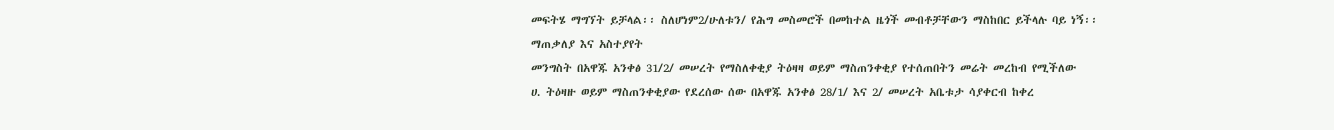መፍትሄ ማግኘት ይቻላል፡፡ ስለሆነም2/ሁለቱን/ የሕግ መስመሮች በመከተል ዜጎች መብቶቻቸውን ማስከበር ይችላሉ ባይ ነኝ፡፡
ማጠቃለያ እና አስተያየት
መንግስት በአዋጁ አንቀፅ 31/2/ መሠረት የማስለቀቂያ ትዕዛዛ ወይም ማስጠንቀቂያ የተሰጠበትን መሬት መረከብ የሚችለው
ሀ. ትዕዛዙ ወይም ማስጠንቀቂያው የደረሰው ሰው በአዋጁ አንቀፅ 28/1/ እና 2/ መሠረት አቤቱታ ሳያቀርብ ከቀረ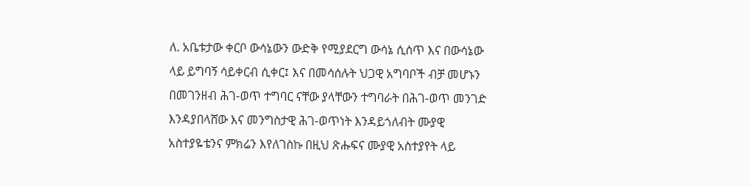ለ. አቤቱታው ቀርቦ ውሳኔውን ውድቅ የሚያደርግ ውሳኔ ሲሰጥ እና በውሳኔው ላይ ይግባኝ ሳይቀርብ ሲቀር፤ እና በመሳሰሉት ህጋዊ አግባቦች ብቻ መሆኑን በመገንዘብ ሕገ-ወጥ ተግባር ናቸው ያላቸውን ተግባራት በሕገ-ወጥ መንገድ እንዳያበላሸው እና መንግስታዊ ሕገ-ወጥነት እንዳይጎለብት ሙያዊ አስተያዬቴንና ምክሬን እየለገስኩ በዚህ ጽሑፍና ሙያዊ አስተያየት ላይ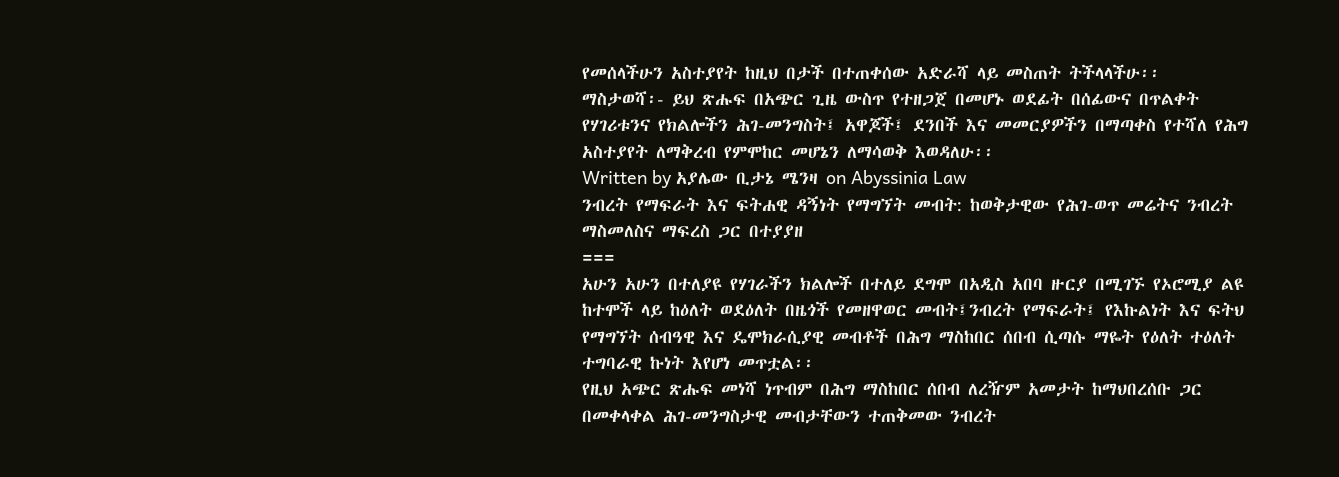የመሰላችሁን አስተያየት ከዚህ በታች በተጠቀሰው አድራሻ ላይ መስጠት ትችላላችሁ፡፡
ማስታወሻ፡- ይህ ጽሑፍ በአጭር ጊዜ ውስጥ የተዘጋጀ በመሆኑ ወደፊት በሰፊውና በጥልቀት የሃገሪቱንና የክልሎችን ሕገ-መንግስት፤ አዋጆች፤ ደንበች እና መመርያዎችን በማጣቀስ የተሻለ የሕግ አስተያየት ለማቅረብ የምሞከር መሆኔን ለማሳወቅ እወዳለሁ፡፡
Written by አያሌው ቢታኔ ሜንዛ on Abyssinia Law
ንብረት የማፍራት እና ፍትሐዊ ዳኝነት የማግኘት መብት: ከወቅታዊው የሕገ-ወጥ መሬትና ንብረት ማስመለስና ማፍረስ ጋር በተያያዘ
===
አሁን አሁን በተለያዩ የሃገራችን ክልሎች በተለይ ደግሞ በአዲስ አበባ ዙርያ በሚገኙ የኦሮሚያ ልዩ ከተሞች ላይ ከዕለት ወደዕለት በዜጎች የመዘዋወር መብት፤ንብረት የማፍራት፤ የእኩልነት እና ፍትህ የማግኘት ሰብዓዊ እና ዴሞክራሲያዊ መብቶች በሕግ ማስከበር ሰበብ ሲጣሱ ማዬት የዕለት ተዕለት ተግባራዊ ኩነት እየሆነ መጥቷል፡፡
የዚህ አጭር ጽሑፍ መነሻ ነጥብም በሕግ ማስከበር ሰበብ ለረዥም አመታት ከማህበረሰቡ ጋር በመቀላቀል ሕገ-መንግስታዊ መብታቸውን ተጠቅመው ንብረት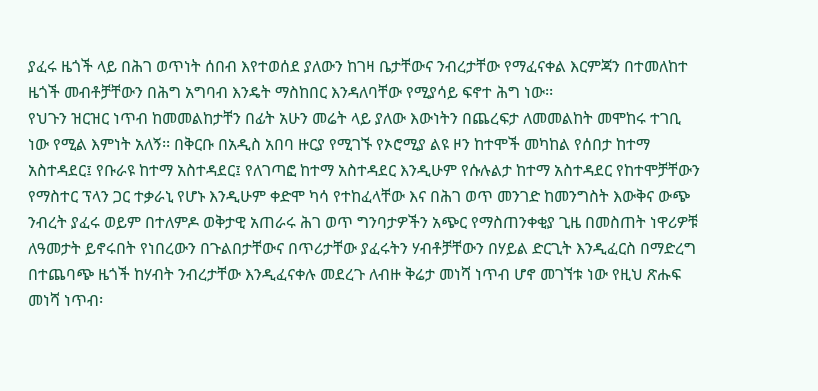ያፈሩ ዜጎች ላይ በሕገ ወጥነት ሰበብ እየተወሰደ ያለውን ከገዛ ቤታቸውና ንብረታቸው የማፈናቀል እርምጃን በተመለከተ ዜጎች መብቶቻቸውን በሕግ አግባብ እንዴት ማስከበር እንዳለባቸው የሚያሳይ ፍኖተ ሕግ ነው፡፡
የህጉን ዝርዝር ነጥብ ከመመልከታቸን በፊት አሁን መሬት ላይ ያለው እውነትን በጨረፍታ ለመመልከት መሞከሩ ተገቢ ነው የሚል እምነት አለኝ፡፡ በቅርቡ በአዲስ አበባ ዙርያ የሚገኙ የኦሮሚያ ልዩ ዞን ከተሞች መካከል የሰበታ ከተማ አስተዳደር፤ የቡራዩ ከተማ አስተዳደር፤ የለገጣፎ ከተማ አስተዳደር እንዲሁም የሱሉልታ ከተማ አስተዳደር የከተሞቻቸውን የማስተር ፕላን ጋር ተቃራኒ የሆኑ እንዲሁም ቀድሞ ካሳ የተከፈላቸው እና በሕገ ወጥ መንገድ ከመንግስት እውቅና ውጭ ንብረት ያፈሩ ወይም በተለምዶ ወቅታዊ አጠራሩ ሕገ ወጥ ግንባታዎችን አጭር የማስጠንቀቂያ ጊዜ በመስጠት ነዋሪዎቹ ለዓመታት ይኖሩበት የነበረውን በጉልበታቸውና በጥሪታቸው ያፈሩትን ሃብቶቻቸውን በሃይል ድርጊት እንዲፈርስ በማድረግ በተጨባጭ ዜጎች ከሃብት ንብረታቸው እንዲፈናቀሉ መደረጉ ለብዙ ቅሬታ መነሻ ነጥብ ሆኖ መገኘቱ ነው የዚህ ጽሑፍ መነሻ ነጥብ፡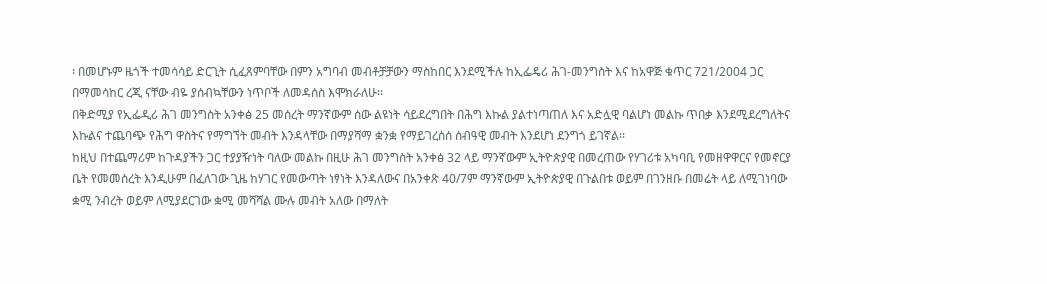፡ በመሆኑም ዜጎች ተመሳሳይ ድርጊት ሲፈጸምባቸው በምን አግባብ መብቶቻቻውን ማስከበር እንደሚችሉ ከኢፌዴሪ ሕገ-መንግስት እና ከአዋጅ ቁጥር 721/2004 ጋር በማመሳከር ረጂ ናቸው ብዬ ያሰብኳቸውን ነጥቦች ለመዳሰስ እሞክራለሁ፡፡
በቅድሚያ የኢፌዲሪ ሕገ መንግስት አንቀፅ 25 መሰረት ማንኛውም ሰው ልዩነት ሳይደረግበት በሕግ እኩል ያልተነጣጠለ እና አድሏዊ ባልሆነ መልኩ ጥበቃ እንደሚደረግለትና እኩልና ተጨባጭ የሕግ ዋስትና የማግኘት መብት እንዳላቸው በማያሻማ ቋንቋ የማይገረሰሰ ሰብዓዊ መብት እንደሆነ ደንግጎ ይገኛል፡፡
ከዚህ በተጨማሪም ከጉዳያችን ጋር ተያያዥነት ባለው መልኩ በዚሁ ሕገ መንግስት አንቀፅ 32 ላይ ማንኛውም ኢትዮጵያዊ በመረጠው የሃገሪቱ አካባቢ የመዘዋዋርና የመኖርያ ቤት የመመስረት እንዲሁም በፈለገው ጊዜ ከሃገር የመውጣት ነፃነት እንዳለውና በአንቀጽ 40/7ም ማንኛውም ኢትዮጵያዊ በጉልበቱ ወይም በገንዘቡ በመሬት ላይ ለሚገነባው ቋሚ ንብረት ወይም ለሚያደርገው ቋሚ መሻሻል ሙሉ መብት አለው በማለት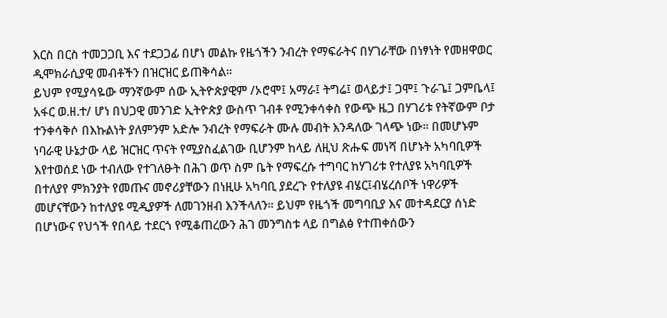እርስ በርስ ተመጋጋቢ እና ተደጋጋፊ በሆነ መልኩ የዜጎችን ንብረት የማፍራትና በሃገራቸው በነፃነት የመዘዋወር ዲሞክራሲያዊ መብቶችን በዝርዝር ይጠቅሳል፡፡
ይህም የሚያሳዬው ማንኛውም ሰው ኢትዮጵያዊም /ኦሮሞ፤ አማራ፤ ትግሬ፤ ወላይታ፤ ጋሞ፤ ጉራጌ፤ ጋምቤላ፤ አፋር ወ.ዘ.ተ/ ሆነ በህጋዊ መንገድ ኢትዮጵያ ውስጥ ገብቶ የሚንቀሳቀስ የውጭ ዜጋ በሃገሪቱ የትኛውም ቦታ ተንቀሳቅሶ በእኩልነት ያለምንም አድሎ ንብረት የማፍራት ሙሉ መብት እንዳለው ገላጭ ነው፡፡ በመሆኑም ነባራዊ ሁኔታው ላይ ዝርዝር ጥናት የሚያስፈልገው ቢሆንም ከላይ ለዚህ ጽሑፍ መነሻ በሆኑት አካባቢዎች እየተወሰደ ነው ተብለው የተገለፁት በሕገ ወጥ ስም ቤት የማፍረሱ ተግባር ከሃገሪቱ የተለያዩ አካባቢዎች በተለያየ ምክንያት የመጡና መኖሪያቸውን በነዚሁ አካባቢ ያደረጉ የተለያዩ ብሄር፤ብሄረሰቦች ነዋሪዎች መሆናቸውን ከተለያዩ ሚዲያዎች ለመገንዘብ እንችላለን፡፡ ይህም የዜጎች መግባቢያ እና መተዳደርያ ሰነድ በሆነውና የህጎች የበላይ ተደርጎ የሚቆጠረውን ሕገ መንግስቱ ላይ በግልፅ የተጠቀሰውን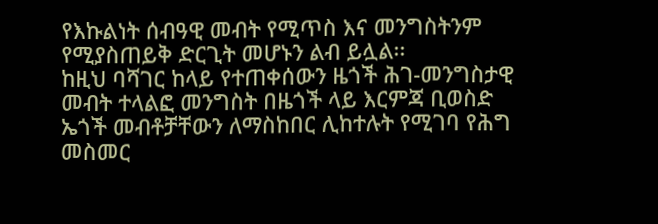የእኩልነት ሰብዓዊ መብት የሚጥስ እና መንግስትንም የሚያስጠይቅ ድርጊት መሆኑን ልብ ይሏል፡፡
ከዚህ ባሻገር ከላይ የተጠቀሰውን ዜጎች ሕገ-መንግስታዊ መብት ተላልፎ መንግስት በዜጎች ላይ እርምጃ ቢወስድ ኤጎች መብቶቻቸውን ለማስከበር ሊከተሉት የሚገባ የሕግ መስመር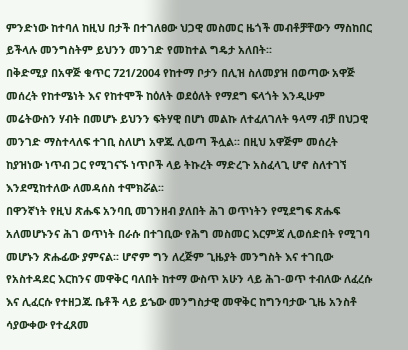ምንድነው ከተባለ ከዚህ በታች በተገለፀው ህጋዊ መስመር ዜጎች መብቶቻቸውን ማስከበር ይችላሉ መንግስትም ይህንን መንገድ የመከተል ግዴታ አለበት፡፡
በቅድሚያ በአዋጅ ቁጥር 721/2004 የከተማ ቦታን በሊዝ ስለመያዝ በወጣው አዋጅ መሰረት የከተሜነት እና የከተሞች ከዕለት ወደዕለት የማደግ ፍላጎት እንዲሁም መሬትውስን ሃብት በመሆኑ ይህንን ፍትሃዊ በሆነ መልኩ ለተፈለገለት ዓላማ ብቻ በህጋዊ መንገድ ማስተላለፍ ተገቢ ስለሆነ አዋጁ ሊወጣ ችሏል፡፡ በዚህ አዋጅም መሰረት ከያዝነው ነጥብ ጋር የሚገናኙ ነጥቦች ላይ ትኩረት ማድረጉ አስፈላጊ ሆኖ ስለተገኘ እንደሚከተለው ለመዳሰስ ተሞክሯል፡፡
በዋንኛነት የዚህ ጽሑፍ አንባቢ መገንዘብ ያለበት ሕገ ወጥነትን የሚደግፍ ጽሑፍ አለመሆኑንና ሕገ ወጥነት በራሱ በተገቢው የሕግ መስመር እርምጃ ሊወሰድበት የሚገባ መሆኑን ጽሑፊው ያምናል፡፡ ሆኖም ግን ለረጅም ጊዜያት መንግስት እና ተገቢው የአስተዳደር እርከንና መዋቅር ባለበት ከተማ ውስጥ አሁን ላይ ሕገ-ወጥ ተብለው ለፈረሱ እና ሊፈርሱ የተዘጋጁ ቤቶች ላይ ይኄው መንግስታዊ መዋቅር ከግንባታው ጊዜ አንስቶ ሳያውቀው የተፈጸመ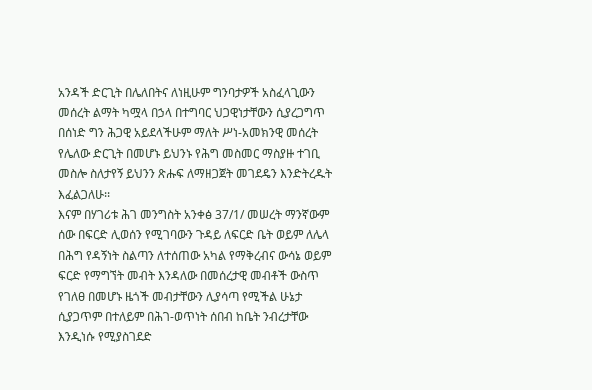አንዳች ድርጊት በሌለበትና ለነዚሁም ግንባታዎች አስፈላጊውን መሰረት ልማት ካሟላ በኃላ በተግባር ህጋዊነታቸውን ሲያረጋግጥ በሰነድ ግን ሕጋዊ አይደላችሁም ማለት ሥነ-አመክንዊ መሰረት የሌለው ድርጊት በመሆኑ ይህንኑ የሕግ መስመር ማስያዙ ተገቢ መስሎ ስለታየኝ ይህንን ጽሑፍ ለማዘጋጀት መገደዴን እንድትረዱት እፈልጋለሁ፡፡
እናም በሃገሪቱ ሕገ መንግስት አንቀፅ 37/1/ መሠረት ማንኛውም ሰው በፍርድ ሊወሰን የሚገባውን ጉዳይ ለፍርድ ቤት ወይም ለሌላ በሕግ የዳኝነት ስልጣን ለተሰጠው አካል የማቅረብና ውሳኔ ወይም ፍርድ የማግኘት መብት እንዳለው በመሰረታዊ መብቶች ውስጥ የገለፀ በመሆኑ ዜጎች መብታቸውን ሊያሳጣ የሚችል ሁኔታ ሲያጋጥም በተለይም በሕገ-ወጥነት ሰበብ ከቤት ንብረታቸው እንዲነሱ የሚያስገደድ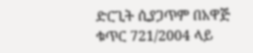ድርጊት ሲያጋጥም በአዋጅ ቁጥር 721/2004 ላይ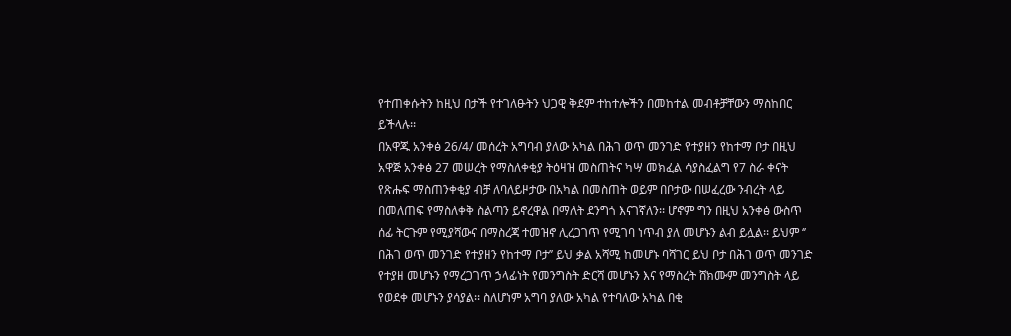የተጠቀሱትን ከዚህ በታች የተገለፁትን ህጋዊ ቅደም ተከተሎችን በመከተል መብቶቻቸውን ማስከበር ይችላሉ፡፡
በአዋጁ አንቀፅ 26/4/ መሰረት አግባብ ያለው አካል በሕገ ወጥ መንገድ የተያዘን የከተማ ቦታ በዚህ አዋጅ አንቀፅ 27 መሠረት የማስለቀቂያ ትዕዛዝ መስጠትና ካሣ መክፈል ሳያስፈልግ የ7 ስራ ቀናት የጽሑፍ ማስጠንቀቂያ ብቻ ለባለይዞታው በአካል በመስጠት ወይም በቦታው በሠፈረው ንብረት ላይ በመለጠፍ የማስለቀቅ ስልጣን ይኖረዋል በማለት ደንግጎ እናገኛለን፡፡ ሆኖም ግን በዚህ አንቀፅ ውስጥ ሰፊ ትርጉም የሚያሻውና በማስረጃ ተመዝኖ ሊረጋገጥ የሚገባ ነጥብ ያለ መሆኑን ልብ ይሏል፡፡ ይህም ‘’ በሕገ ወጥ መንገድ የተያዘን የከተማ ቦታ’’ ይህ ቃል አሻሚ ከመሆኑ ባሻገር ይህ ቦታ በሕገ ወጥ መንገድ የተያዘ መሆኑን የማረጋገጥ ኃላፊነት የመንግስት ድርሻ መሆኑን እና የማስረት ሸክሙም መንግስት ላይ የወደቀ መሆኑን ያሳያል፡፡ ስለሆነም አግባ ያለው አካል የተባለው አካል በቂ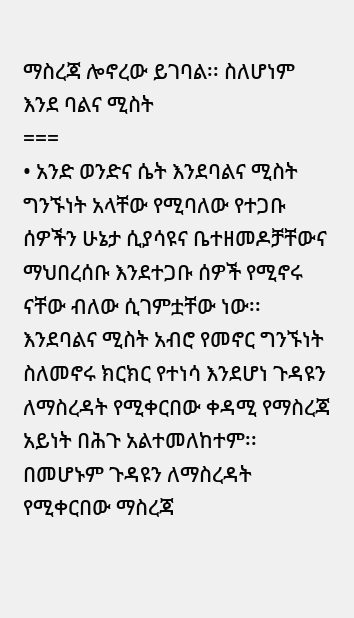ማስረጃ ሎኖረው ይገባል፡፡ ስለሆነም
እንደ ባልና ሚስት
===
• አንድ ወንድና ሴት እንደባልና ሚስት ግንኙነት አላቸው የሚባለው የተጋቡ ሰዎችን ሁኔታ ሲያሳዩና ቤተዘመዶቻቸውና ማህበረሰቡ እንደተጋቡ ሰዎች የሚኖሩ ናቸው ብለው ሲገምቷቸው ነው፡፡
እንደባልና ሚስት አብሮ የመኖር ግንኙነት ስለመኖሩ ክርክር የተነሳ እንደሆነ ጉዳዩን ለማስረዳት የሚቀርበው ቀዳሚ የማስረጃ አይነት በሕጉ አልተመለከተም፡፡ በመሆኑም ጉዳዩን ለማስረዳት የሚቀርበው ማስረጃ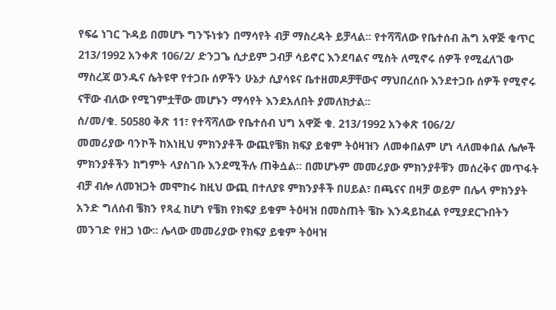የፍሬ ነገር ጉዳይ በመሆኑ ግንኙነቱን በማሳየት ብቻ ማስረዳት ይቻላል፡፡ የተሻሻለው የቤተሰብ ሕግ አዋጅ ቁጥር 213/1992 አንቀጽ 106/2/ ድንጋጌ ሲታይም ጋብቻ ሳይኖር እንደባልና ሚስት ለሚኖሩ ሰዎች የሚፈለገው ማስረጃ ወንዱና ሴትዩዋ የተጋቡ ሰዎችን ሁኔታ ሲያሳዩና ቤተዘመዶቻቸውና ማህበረሰቡ እንደተጋቡ ሰዎች የሚኖሩ ናቸው ብለው የሚገምቷቸው መሆኑን ማሳየት እንደአለበት ያመለክታል፡፡
ሰ/መ/ቁ. 50580 ቅጽ 11፣ የተሻሻለው የቤተሰብ ህግ አዋጅ ቁ. 213/1992 አንቀጽ 106/2/
መመሪያው ባንኮች ከእነዚህ ምክንያቶች ውጪየቼክ ክፍያ ይቁም ትዕዛዝን ለመቀበልም ሆነ ላለመቀበል ሌሎች ምክንያቶችን ከግምት ላያስገቡ እንደሚችሉ ጠቅሷል። በመሆኑም መመሪያው ምክንያቶቹን መሰረቅና መጥፋት ብቻ ብሎ ለመዝጋት መሞከሩ ከዚህ ውጪ በተለያዩ ምክንያቶች በሀይል፣ በጫናና በዛቻ ወይም በሌላ ምክንያት አንድ ግለሰብ ቼክን የጻፈ ከሆነ የቼክ የክፍያ ይቁም ትዕዛዝ በመስጠት ቼኩ እንዳይከፈል የሚያደርጉበትን መንገድ የዘጋ ነው። ሌላው መመሪያው የክፍያ ይቁም ትዕዛዝ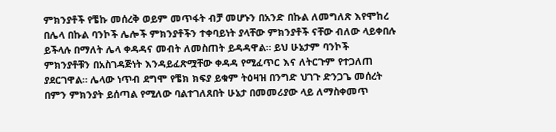ምክንያቶች የቼኩ መሰረቅ ወይም መጥፋት ብቻ መሆኑን በአንድ በኩል ለመግለጽ እየሞከረ በሌላ በኩል ባንኮች ሌሎች ምክንያቶችን ተቀባይነት ያላቸው ምክንያቶች ናቸው ብለው ላይቀበሉ ይችላሉ በማለት ሌላ ቀዳዳና መብት ለመስጠት ይዳዳዋል። ይህ ሁኔታም ባንኮች ምክንያቶቹን በአስገዳጅነት እንዳይፈጽሟቸው ቀዳዳ የሚፈጥር እና ለትርጉም የተጋለጠ ያደርገዋል። ሌላው ነጥብ ደግሞ የቼክ ክፍያ ይቁም ትዕዛዝ በንግድ ህገጉ ድንጋጌ መሰረት በምን ምክንያት ይሰጣል የሚለው ባልተገለጸበት ሁኔታ በመመሪያው ላይ ለማስቀመጥ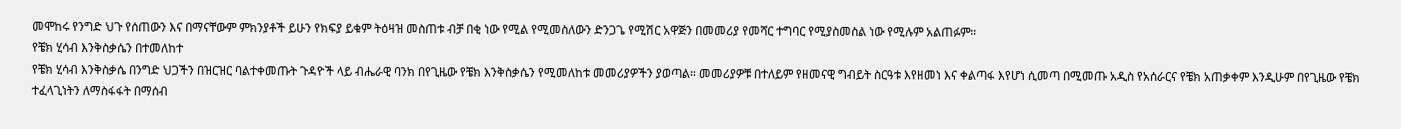መሞከሩ የንግድ ህጉ የሰጠውን እና በማናቸውም ምክንያቶች ይሁን የክፍያ ይቁም ትዕዛዝ መስጠቱ ብቻ በቂ ነው የሚል የሚመስለውን ድንጋጌ የሚሽር አዋጅን በመመሪያ የመሻር ተግባር የሚያስመስል ነው የሚሉም አልጠፉም።
የቼክ ሂሳብ እንቅስቃሴን በተመለከተ
የቼክ ሂሳብ እንቅስቃሴ በንግድ ህጋችን በዝርዝር ባልተቀመጡት ጉዳዮች ላይ ብሔራዊ ባንክ በየጊዜው የቼክ እንቅስቃሴን የሚመለከቱ መመሪያዎችን ያወጣል። መመሪያዎቹ በተለይም የዘመናዊ ግብይት ስርዓቱ እየዘመነ እና ቀልጣፋ እየሆነ ሲመጣ በሚመጡ አዲስ የአሰራርና የቼክ አጠቃቀም እንዲሁም በየጊዜው የቼክ ተፈላጊነትን ለማስፋፋት በማሰብ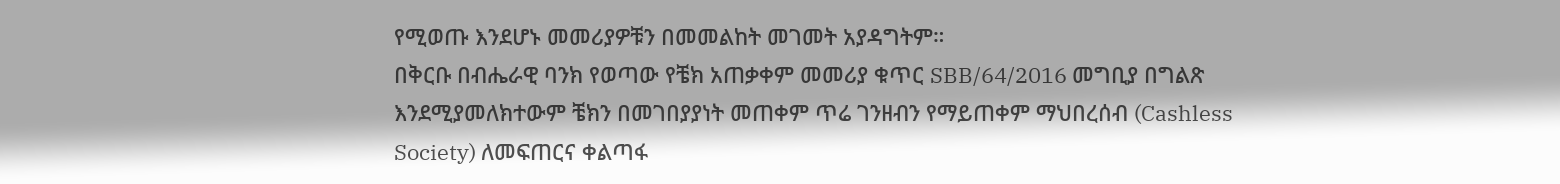የሚወጡ እንደሆኑ መመሪያዎቹን በመመልከት መገመት አያዳግትም።
በቅርቡ በብሔራዊ ባንክ የወጣው የቼክ አጠቃቀም መመሪያ ቁጥር SBB/64/2016 መግቢያ በግልጽ እንደሚያመለክተውም ቼክን በመገበያያነት መጠቀም ጥሬ ገንዘብን የማይጠቀም ማህበረሰብ (Cashless Society) ለመፍጠርና ቀልጣፋ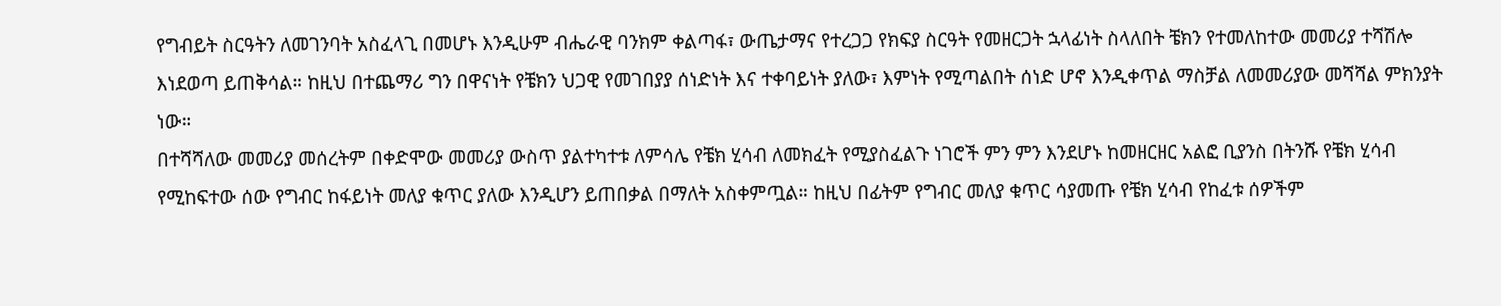የግብይት ስርዓትን ለመገንባት አስፈላጊ በመሆኑ እንዲሁም ብሔራዊ ባንክም ቀልጣፋ፣ ውጤታማና የተረጋጋ የክፍያ ስርዓት የመዘርጋት ኋላፊነት ስላለበት ቼክን የተመለከተው መመሪያ ተሻሽሎ እነደወጣ ይጠቅሳል። ከዚህ በተጨማሪ ግን በዋናነት የቼክን ህጋዊ የመገበያያ ሰነድነት እና ተቀባይነት ያለው፣ እምነት የሚጣልበት ሰነድ ሆኖ እንዲቀጥል ማስቻል ለመመሪያው መሻሻል ምክንያት ነው።
በተሻሻለው መመሪያ መሰረትም በቀድሞው መመሪያ ውስጥ ያልተካተቱ ለምሳሌ የቼክ ሂሳብ ለመክፈት የሚያስፈልጉ ነገሮች ምን ምን እንደሆኑ ከመዘርዘር አልፎ ቢያንስ በትንሹ የቼክ ሂሳብ የሚከፍተው ሰው የግብር ከፋይነት መለያ ቁጥር ያለው እንዲሆን ይጠበቃል በማለት አስቀምጧል። ከዚህ በፊትም የግብር መለያ ቁጥር ሳያመጡ የቼክ ሂሳብ የከፈቱ ሰዎችም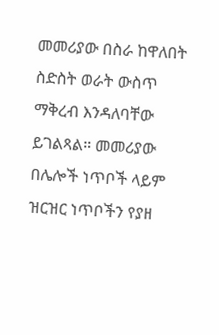መመሪያው በስራ ከዋለበት ስድስት ወራት ውስጥ ማቅረብ እንዳለባቸው ይገልጻል። መመሪያው በሌሎች ነጥቦች ላይም ዝርዝር ነጥቦችን የያዘ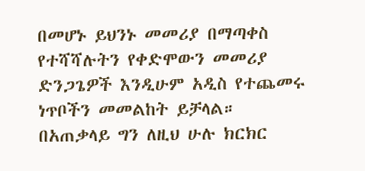በመሆኑ ይህንኑ መመሪያ በማጣቀስ የተሻሻሉትን የቀድሞውን መመሪያ ድንጋጌዎች እንዲሁም አዲስ የተጨመሩ ነጥቦችን መመልከት ይቻላል።
በአጠቃላይ ግን ለዚህ ሁሉ ክርክር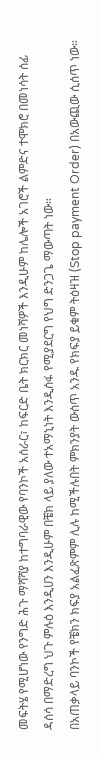መፍትሄ የሚሆነው የንግድ ሕጉ ማሻሻያ ከተግባራዊው የባንኮች አሰራር፣ ከፍርድ ቤት ክርክር መነሻዎች እንዲሁም ከሌሎች አገሮች ልምድና ተሞክሮ በመነሳት ሰፊ ዳሰሳ በማድረግ ህጉ ምሉዕ እንዲሀን እንዲሁም በቼክ ላይ ያለው ተአማኒነት እንዲሰፋ የሚያደርግ የህግ ድንጋጌ ማውጣት ነው።
በአጠቃላይ ባንኮች የቼክን ክፍያ አልፈጽምም ሊሉ ከሚችሉበት ምክንያት ውስጥ አንዱ የክፍያ ይቁም ትዕዛዝ (Stop payment Order) በአውጪው ሲሰጥ ነው።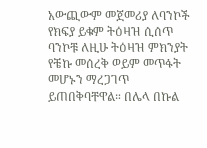አውጪውም መጀመሪያ ለባንኮች የክፍያ ይቁም ትዕዛዝ ሲሰጥ ባንኮቹ ለዚሁ ትዕዛዝ ምክንያት የቼኩ መሰረቅ ወይም መጥፋት መሆኑን ማረጋገጥ ይጠበቅባቸዋል። በሌላ በኩል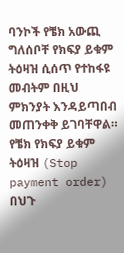ባንኮች የቼክ አውጪ ግለሰቦቸ የክፍያ ይቁም ትዕዛዝ ሲሰጥ የተከፋዩ መብትም በዚህ ምክንያት እንዳይጣበብ መጠንቀቅ ይገባቸዋል። የቼክ የክፍያ ይቁም ትዕዛዝ (Stop payment order) በህጉ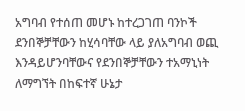አግባብ የተሰጠ መሆኑ ከተረጋገጠ ባንኮች ደንበኞቻቸውን ከሂሳባቸው ላይ ያለአግባብ ወጪ እንዳይሆንባቸውና የደንበኞቻቸውን ተአማኒነት ለማግኘት በከፍተኛ ሁኔታ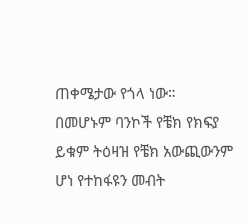ጠቀሜታው የጎላ ነው። በመሆኑም ባንኮች የቼክ የክፍያ ይቁም ትዕዛዝ የቼክ አውጪውንም ሆነ የተከፋዩን መብት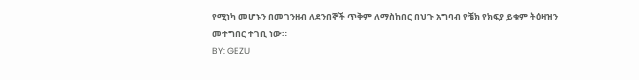የሚነካ መሆኑን በመገንዘብ ለደንበኞች ጥቅም ለማስከበር በህጉ አግባብ የቼክ የክፍያ ይቁም ትዕዛዝን መተግበር ተገቢ ነው።
BY: GEZU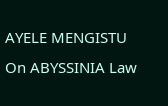AYELE MENGISTU On ABYSSINIA Law